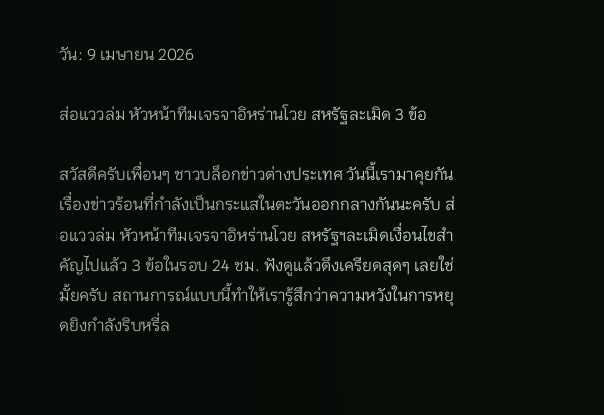วัน: 9 เมษายน 2026

ส่อแววล่ม หัวหน้าทีมเจรจาอิหร่านโวย สหรัฐละเมิด 3 ข้อ

สวัสดีครับเพื่อนๆ ชาวบล็อกข่าวต่างประเทศ วันนี้เรามาคุยกันเรื่องข่าวร้อนที่กำลังเป็นกระแสในตะวันออกกลางกันนะครับ ส่อแววล่ม หัวหน้าทีมเจรจาอิหร่านโวย สหรัฐฯละเมิดเงื่อนไขสำคัญไปแล้ว 3 ข้อในรอบ 24 ชม. ฟังดูแล้วตึงเครียดสุดๆ เลยใช่มั้ยครับ สถานการณ์แบบนี้ทำให้เรารู้สึกว่าความหวังในการหยุดยิงกำลังริบหรี่ล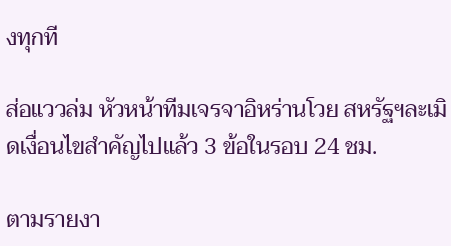งทุกที

ส่อแววล่ม หัวหน้าทีมเจรจาอิหร่านโวย สหรัฐฯละเมิดเงื่อนไขสำคัญไปแล้ว 3 ข้อในรอบ 24 ชม.

ตามรายงา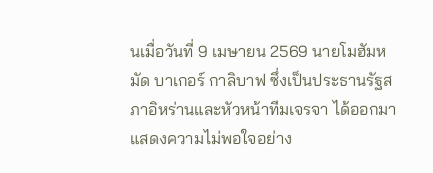นเมื่อวันที่ 9 เมษายน 2569 นายโมฮัมหมัด บาเกอร์ กาลิบาฟ ซึ่งเป็นประธานรัฐสภาอิหร่านและหัวหน้าทีมเจรจา ได้ออกมาแสดงความไม่พอใจอย่าง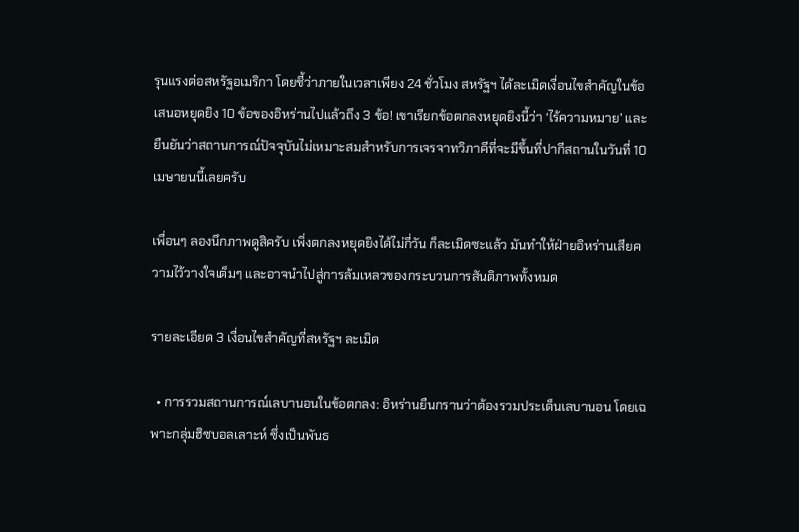รุนแรงต่อสหรัฐอเมริกา โดยชี้ว่าภายในเวลาเพียง 24 ชั่วโมง สหรัฐฯ ได้ละเมิดเงื่อนไขสำคัญในข้อเสนอหยุดยิง 10 ข้อของอิหร่านไปแล้วถึง 3 ข้อ! เขาเรียกข้อตกลงหยุดยิงนี้ว่า ‘ไร้ความหมาย’ และยืนยันว่าสถานการณ์ปัจจุบันไม่เหมาะสมสำหรับการเจรจาทวิภาคีที่จะมีขึ้นที่ปากีสถานในวันที่ 10 เมษายนนี้เลยครับ

เพื่อนๆ ลองนึกภาพดูสิครับ เพิ่งตกลงหยุดยิงได้ไม่กี่วัน ก็ละเมิดซะแล้ว มันทำให้ฝ่ายอิหร่านเสียความไว้วางใจเต็มๆ และอาจนำไปสู่การล้มเหลวของกระบวนการสันติภาพทั้งหมด

รายละเอียด 3 เงื่อนไขสำคัญที่สหรัฐฯ ละเมิด

  • การรวมสถานการณ์เลบานอนในข้อตกลง: อิหร่านยืนกรานว่าต้องรวมประเด็นเลบานอน โดยเฉพาะกลุ่มฮิซบอลเลาะห์ ซึ่งเป็นพันธ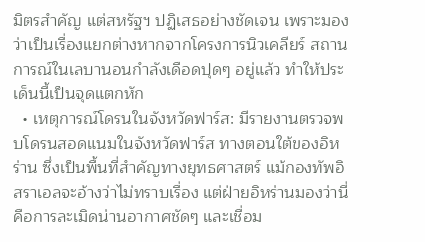มิตรสำคัญ แต่สหรัฐฯ ปฏิเสธอย่างชัดเจน เพราะมองว่าเป็นเรื่องแยกต่างหากจากโครงการนิวเคลียร์ สถานการณ์ในเลบานอนกำลังเดือดปุดๆ อยู่แล้ว ทำให้ประเด็นนี้เป็นจุดแตกหัก
  • เหตุการณ์โดรนในจังหวัดฟาร์ส: มีรายงานตรวจพบโดรนสอดแนมในจังหวัดฟาร์ส ทางตอนใต้ของอิหร่าน ซึ่งเป็นพื้นที่สำคัญทางยุทธศาสตร์ แม้กองทัพอิสราเอลจะอ้างว่าไม่ทราบเรื่อง แต่ฝ่ายอิหร่านมองว่านี่คือการละเมิดน่านอากาศชัดๆ และเชื่อม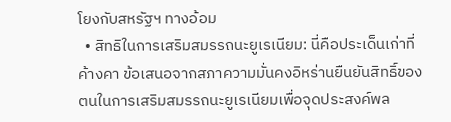โยงกับสหรัฐฯ ทางอ้อม
  • สิทธิในการเสริมสมรรถนะยูเรเนียม: นี่คือประเด็นเก่าที่ค้างคา ข้อเสนอจากสภาความมั่นคงอิหร่านยืนยันสิทธิ์ของตนในการเสริมสมรรถนะยูเรเนียมเพื่อจุดประสงค์พล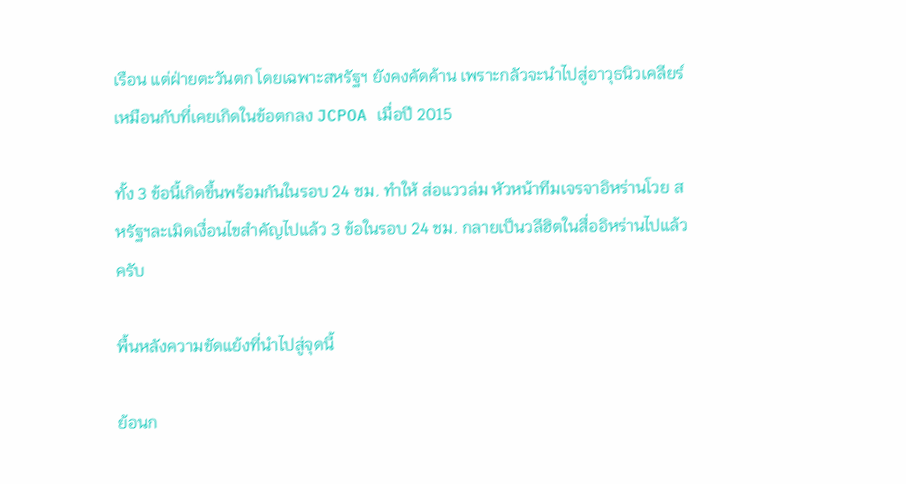เรือน แต่ฝ่ายตะวันตก โดยเฉพาะสหรัฐฯ ยังคงคัดค้าน เพราะกลัวจะนำไปสู่อาวุธนิวเคลียร์ เหมือนกับที่เคยเกิดในข้อตกลง JCPOA เมื่อปี 2015

ทั้ง 3 ข้อนี้เกิดขึ้นพร้อมกันในรอบ 24 ชม. ทำให้ ส่อแววล่ม หัวหน้าทีมเจรจาอิหร่านโวย สหรัฐฯละเมิดเงื่อนไขสำคัญไปแล้ว 3 ข้อในรอบ 24 ชม. กลายเป็นวลีฮิตในสื่ออิหร่านไปแล้วครับ

พื้นหลังความขัดแย้งที่นำไปสู่จุดนี้

ย้อนก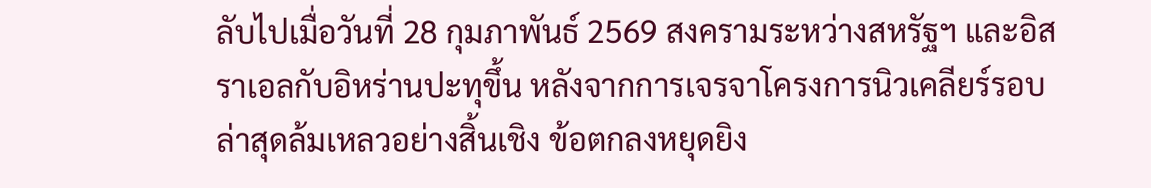ลับไปเมื่อวันที่ 28 กุมภาพันธ์ 2569 สงครามระหว่างสหรัฐฯ และอิสราเอลกับอิหร่านปะทุขึ้น หลังจากการเจรจาโครงการนิวเคลียร์รอบล่าสุดล้มเหลวอย่างสิ้นเชิง ข้อตกลงหยุดยิง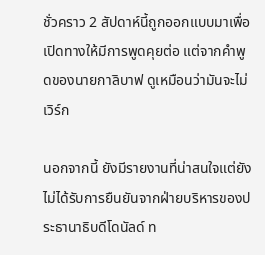ชั่วคราว 2 สัปดาห์นี้ถูกออกแบบมาเพื่อเปิดทางให้มีการพูดคุยต่อ แต่จากคำพูดของนายกาลิบาฟ ดูเหมือนว่ามันจะไม่เวิร์ก

นอกจากนี้ ยังมีรายงานที่น่าสนใจแต่ยังไม่ได้รับการยืนยันจากฝ่ายบริหารของประธานาธิบดีโดนัลด์ ท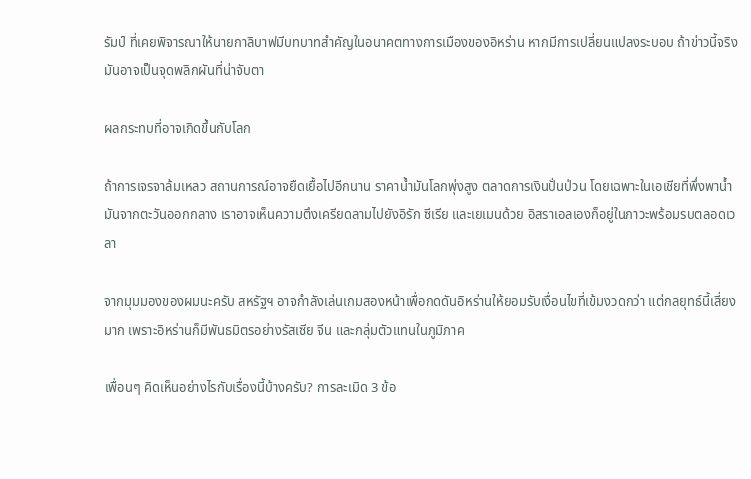รัมป์ ที่เคยพิจารณาให้นายกาลิบาฟมีบทบาทสำคัญในอนาคตทางการเมืองของอิหร่าน หากมีการเปลี่ยนแปลงระบอบ ถ้าข่าวนี้จริง มันอาจเป็นจุดพลิกผันที่น่าจับตา

ผลกระทบที่อาจเกิดขึ้นกับโลก

ถ้าการเจรจาล้มเหลว สถานการณ์อาจยืดเยื้อไปอีกนาน ราคาน้ำมันโลกพุ่งสูง ตลาดการเงินปั่นป่วน โดยเฉพาะในเอเชียที่พึ่งพาน้ำมันจากตะวันออกกลาง เราอาจเห็นความตึงเครียดลามไปยังอิรัก ซีเรีย และเยเมนด้วย อิสราเอลเองก็อยู่ในภาวะพร้อมรบตลอดเวลา

จากมุมมองของผมนะครับ สหรัฐฯ อาจกำลังเล่นเกมสองหน้าเพื่อกดดันอิหร่านให้ยอมรับเงื่อนไขที่เข้มงวดกว่า แต่กลยุทธ์นี้เสี่ยงมาก เพราะอิหร่านก็มีพันธมิตรอย่างรัสเซีย จีน และกลุ่มตัวแทนในภูมิภาค

เพื่อนๆ คิดเห็นอย่างไรกับเรื่องนี้บ้างครับ? การละเมิด 3 ข้อ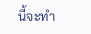นี้จะทำ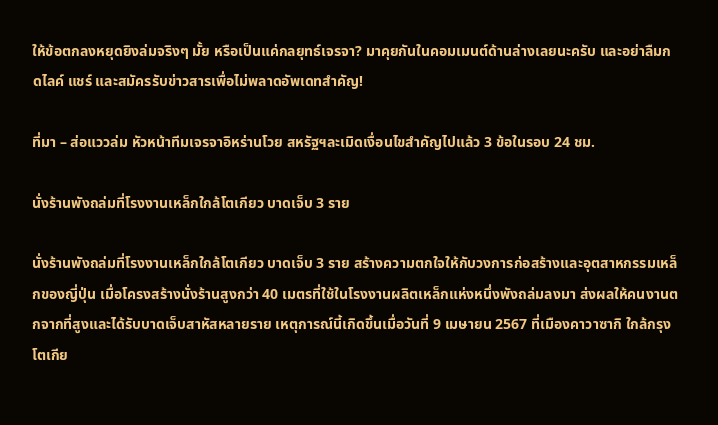ให้ข้อตกลงหยุดยิงล่มจริงๆ มั้ย หรือเป็นแค่กลยุทธ์เจรจา? มาคุยกันในคอมเมนต์ด้านล่างเลยนะครับ และอย่าลืมกดไลค์ แชร์ และสมัครรับข่าวสารเพื่อไม่พลาดอัพเดทสำคัญ!

ที่มา – ส่อแววล่ม หัวหน้าทีมเจรจาอิหร่านโวย สหรัฐฯละเมิดเงื่อนไขสำคัญไปแล้ว 3 ข้อในรอบ 24 ชม.

นั่งร้านพังถล่มที่โรงงานเหล็กใกล้โตเกียว บาดเจ็บ 3 ราย

นั่งร้านพังถล่มที่โรงงานเหล็กใกล้โตเกียว บาดเจ็บ 3 ราย สร้างความตกใจให้กับวงการก่อสร้างและอุตสาหกรรมเหล็กของญี่ปุ่น เมื่อโครงสร้างนั่งร้านสูงกว่า 40 เมตรที่ใช้ในโรงงานผลิตเหล็กแห่งหนึ่งพังถล่มลงมา ส่งผลให้คนงานตกจากที่สูงและได้รับบาดเจ็บสาหัสหลายราย เหตุการณ์นี้เกิดขึ้นเมื่อวันที่ 9 เมษายน 2567 ที่เมืองคาวาซากิ ใกล้กรุงโตเกีย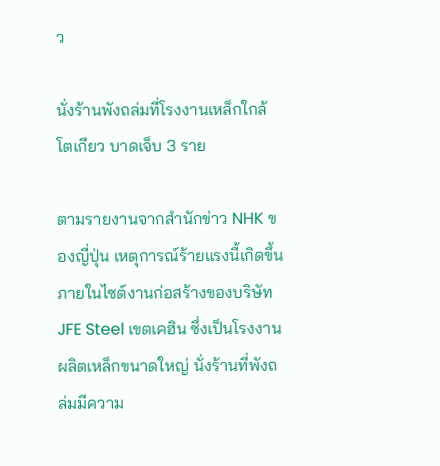ว

นั่งร้านพังถล่มที่โรงงานเหล็กใกล้โตเกียว บาดเจ็บ 3 ราย

ตามรายงานจากสำนักข่าว NHK ของญี่ปุ่น เหตุการณ์ร้ายแรงนี้เกิดขึ้นภายในไซต์งานก่อสร้างของบริษัท JFE Steel เขตเคฮิน ซึ่งเป็นโรงงานผลิตเหล็กขนาดใหญ่ นั่งร้านที่พังถล่มมีความ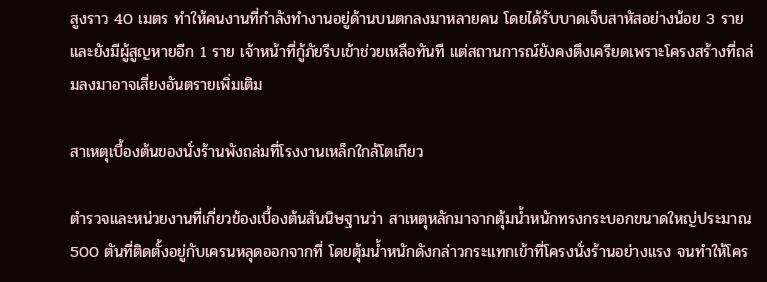สูงราว 40 เมตร ทำให้คนงานที่กำลังทำงานอยู่ด้านบนตกลงมาหลายคน โดยได้รับบาดเจ็บสาหัสอย่างน้อย 3 ราย และยังมีผู้สูญหายอีก 1 ราย เจ้าหน้าที่กู้ภัยรีบเข้าช่วยเหลือทันที แต่สถานการณ์ยังคงตึงเครียดเพราะโครงสร้างที่ถล่มลงมาอาจเสี่ยงอันตรายเพิ่มเติม

สาเหตุเบื้องต้นของนั่งร้านพังถล่มที่โรงงานเหล็กใกล้โตเกียว

ตำรวจและหน่วยงานที่เกี่ยวข้องเบื้องต้นสันนิษฐานว่า สาเหตุหลักมาจากตุ้มน้ำหนักทรงกระบอกขนาดใหญ่ประมาณ 500 ตันที่ติดตั้งอยู่กับเครนหลุดออกจากที่ โดยตุ้มน้ำหนักดังกล่าวกระแทกเข้าที่โครงนั่งร้านอย่างแรง จนทำให้โคร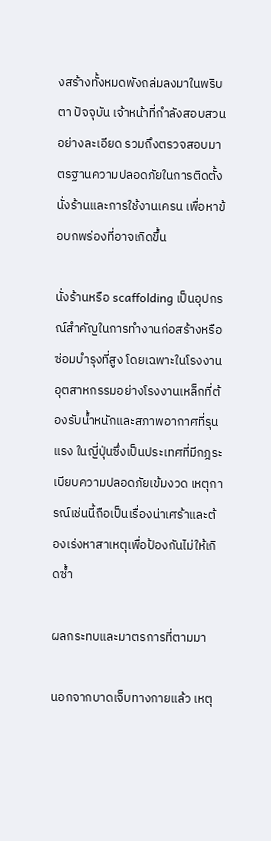งสร้างทั้งหมดพังถล่มลงมาในพริบตา ปัจจุบัน เจ้าหน้าที่กำลังสอบสวนอย่างละเอียด รวมถึงตรวจสอบมาตรฐานความปลอดภัยในการติดตั้งนั่งร้านและการใช้งานเครน เพื่อหาข้อบกพร่องที่อาจเกิดขึ้น

นั่งร้านหรือ scaffolding เป็นอุปกรณ์สำคัญในการทำงานก่อสร้างหรือซ่อมบำรุงที่สูง โดยเฉพาะในโรงงานอุตสาหกรรมอย่างโรงงานเหล็กที่ต้องรับน้ำหนักและสภาพอากาศที่รุนแรง ในญี่ปุ่นซึ่งเป็นประเทศที่มีกฎระเบียบความปลอดภัยเข้มงวด เหตุการณ์เช่นนี้ถือเป็นเรื่องน่าเศร้าและต้องเร่งหาสาเหตุเพื่อป้องกันไม่ให้เกิดซ้ำ

ผลกระทบและมาตรการที่ตามมา

นอกจากบาดเจ็บทางกายแล้ว เหตุ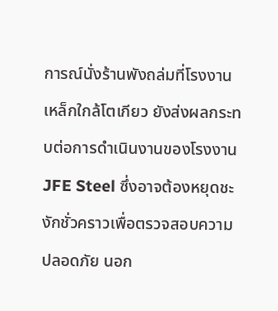การณ์นั่งร้านพังถล่มที่โรงงานเหล็กใกล้โตเกียว ยังส่งผลกระทบต่อการดำเนินงานของโรงงาน JFE Steel ซึ่งอาจต้องหยุดชะงักชั่วคราวเพื่อตรวจสอบความปลอดภัย นอก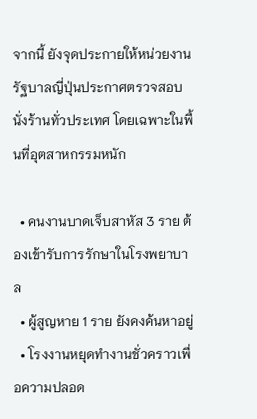จากนี้ ยังจุดประกายให้หน่วยงานรัฐบาลญี่ปุ่นประกาศตรวจสอบนั่งร้านทั่วประเทศ โดยเฉพาะในพื้นที่อุตสาหกรรมหนัก

  • คนงานบาดเจ็บสาหัส 3 ราย ต้องเข้ารับการรักษาในโรงพยาบาล
  • ผู้สูญหาย 1 ราย ยังคงค้นหาอยู่
  • โรงงานหยุดทำงานชั่วคราวเพื่อความปลอด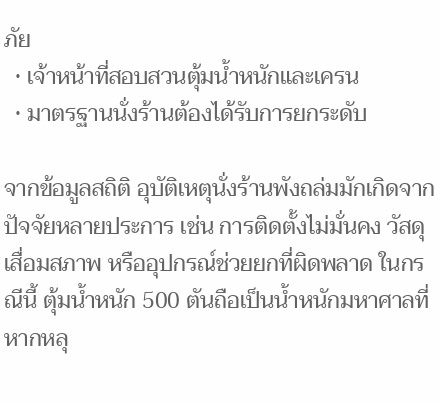ภัย
  • เจ้าหน้าที่สอบสวนตุ้มน้ำหนักและเครน
  • มาตรฐานนั่งร้านต้องได้รับการยกระดับ

จากข้อมูลสถิติ อุบัติเหตุนั่งร้านพังถล่มมักเกิดจากปัจจัยหลายประการ เช่น การติดตั้งไม่มั่นคง วัสดุเสื่อมสภาพ หรืออุปกรณ์ช่วยยกที่ผิดพลาด ในกรณีนี้ ตุ้มน้ำหนัก 500 ตันถือเป็นน้ำหนักมหาศาลที่หากหลุ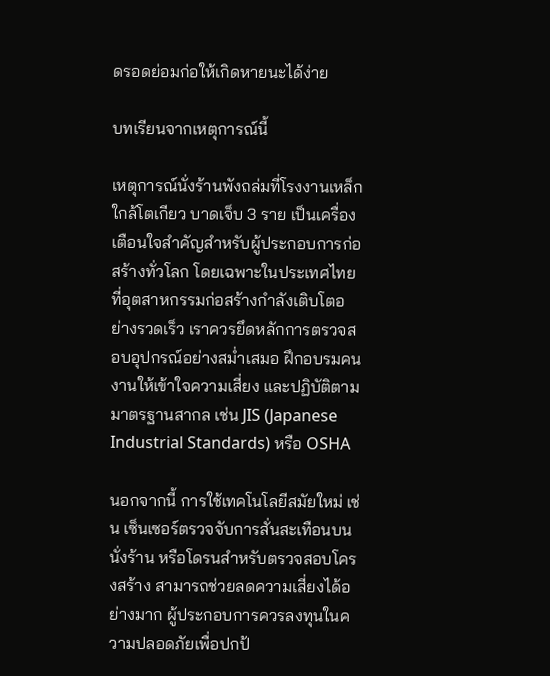ดรอดย่อมก่อให้เกิดหายนะได้ง่าย

บทเรียนจากเหตุการณ์นี้

เหตุการณ์นั่งร้านพังถล่มที่โรงงานเหล็กใกล้โตเกียว บาดเจ็บ 3 ราย เป็นเครื่องเตือนใจสำคัญสำหรับผู้ประกอบการก่อสร้างทั่วโลก โดยเฉพาะในประเทศไทยที่อุตสาหกรรมก่อสร้างกำลังเติบโตอย่างรวดเร็ว เราควรยึดหลักการตรวจสอบอุปกรณ์อย่างสม่ำเสมอ ฝึกอบรมคนงานให้เข้าใจความเสี่ยง และปฏิบัติตามมาตรฐานสากล เช่น JIS (Japanese Industrial Standards) หรือ OSHA

นอกจากนี้ การใช้เทคโนโลยีสมัยใหม่ เช่น เซ็นเซอร์ตรวจจับการสั่นสะเทือนบนนั่งร้าน หรือโดรนสำหรับตรวจสอบโครงสร้าง สามารถช่วยลดความเสี่ยงได้อย่างมาก ผู้ประกอบการควรลงทุนในความปลอดภัยเพื่อปกป้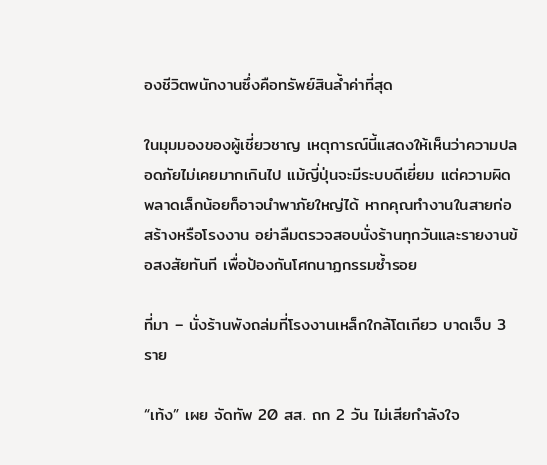องชีวิตพนักงานซึ่งคือทรัพย์สินล้ำค่าที่สุด

ในมุมมองของผู้เชี่ยวชาญ เหตุการณ์นี้แสดงให้เห็นว่าความปลอดภัยไม่เคยมากเกินไป แม้ญี่ปุ่นจะมีระบบดีเยี่ยม แต่ความผิดพลาดเล็กน้อยก็อาจนำพาภัยใหญ่ได้ หากคุณทำงานในสายก่อสร้างหรือโรงงาน อย่าลืมตรวจสอบนั่งร้านทุกวันและรายงานข้อสงสัยทันที เพื่อป้องกันโศกนาฏกรรมซ้ำรอย

ที่มา – นั่งร้านพังถล่มที่โรงงานเหล็กใกล้โตเกียว บาดเจ็บ 3 ราย

“เท้ง” เผย จัดทัพ 20 สส. ถก 2 วัน ไม่เสียกำลังใจ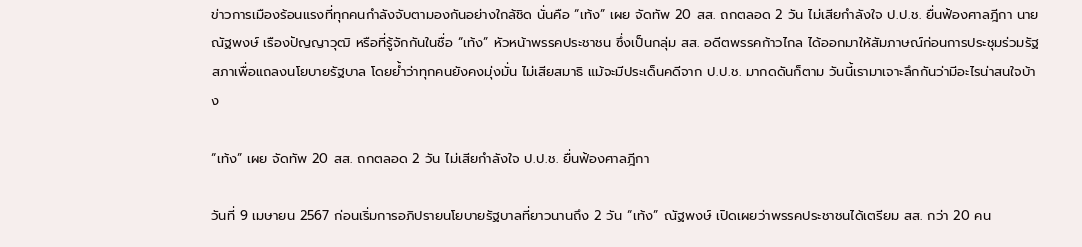ข่าวการเมืองร้อนแรงที่ทุกคนกำลังจับตามองกันอย่างใกล้ชิด นั่นคือ “เท้ง” เผย จัดทัพ 20 สส. ถกตลอด 2 วัน ไม่เสียกำลังใจ ป.ป.ช. ยื่นฟ้องศาลฎีกา นายณัฐพงษ์ เรืองปัญญาวุฒิ หรือที่รู้จักกันในชื่อ “เท้ง” หัวหน้าพรรคประชาชน ซึ่งเป็นกลุ่ม สส. อดีตพรรคก้าวไกล ได้ออกมาให้สัมภาษณ์ก่อนการประชุมร่วมรัฐสภาเพื่อแถลงนโยบายรัฐบาล โดยย้ำว่าทุกคนยังคงมุ่งมั่น ไม่เสียสมาธิ แม้จะมีประเด็นคดีจาก ป.ป.ช. มากดดันก็ตาม วันนี้เรามาเจาะลึกกันว่ามีอะไรน่าสนใจบ้าง

“เท้ง” เผย จัดทัพ 20 สส. ถกตลอด 2 วัน ไม่เสียกำลังใจ ป.ป.ช. ยื่นฟ้องศาลฎีกา

วันที่ 9 เมษายน 2567 ก่อนเริ่มการอภิปรายนโยบายรัฐบาลที่ยาวนานถึง 2 วัน “เท้ง” ณัฐพงษ์ เปิดเผยว่าพรรคประชาชนได้เตรียม สส. กว่า 20 คน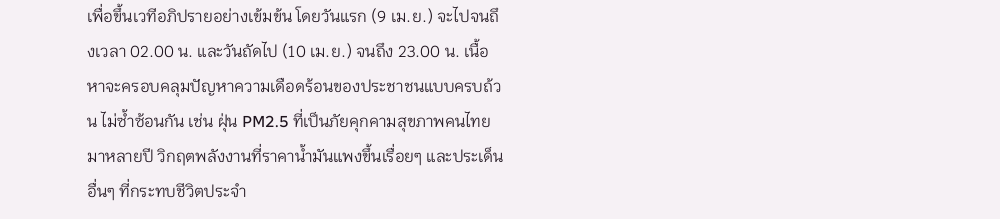เพื่อขึ้นเวทีอภิปรายอย่างเข้มข้น โดยวันแรก (9 เม.ย.) จะไปจนถึงเวลา 02.00 น. และวันถัดไป (10 เม.ย.) จนถึง 23.00 น. เนื้อหาจะครอบคลุมปัญหาความเดือดร้อนของประชาชนแบบครบถ้วน ไม่ซ้ำซ้อนกัน เช่น ฝุ่น PM2.5 ที่เป็นภัยคุกคามสุขภาพคนไทยมาหลายปี วิกฤตพลังงานที่ราคาน้ำมันแพงขึ้นเรื่อยๆ และประเด็นอื่นๆ ที่กระทบชีวิตประจำ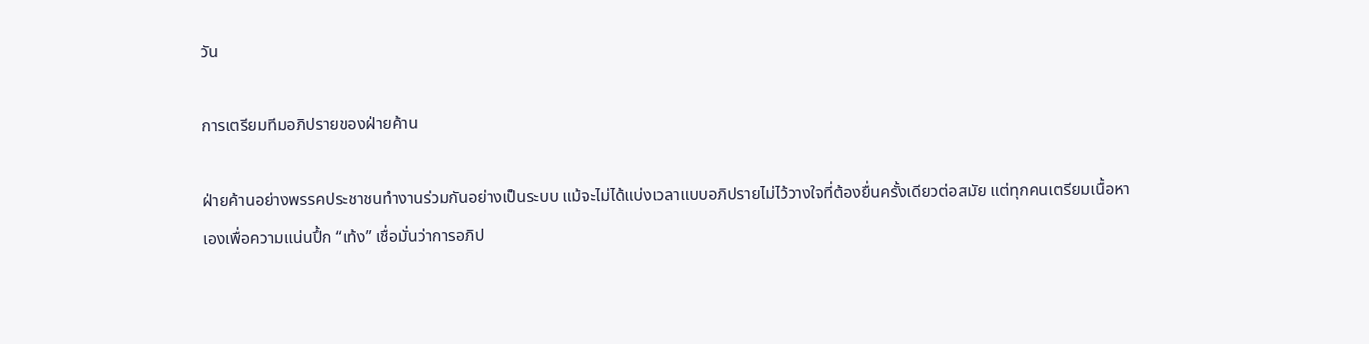วัน

การเตรียมทีมอภิปรายของฝ่ายค้าน

ฝ่ายค้านอย่างพรรคประชาชนทำงานร่วมกันอย่างเป็นระบบ แม้จะไม่ได้แบ่งเวลาแบบอภิปรายไม่ไว้วางใจที่ต้องยื่นครั้งเดียวต่อสมัย แต่ทุกคนเตรียมเนื้อหาเองเพื่อความแน่นปึ้ก “เท้ง” เชื่อมั่นว่าการอภิป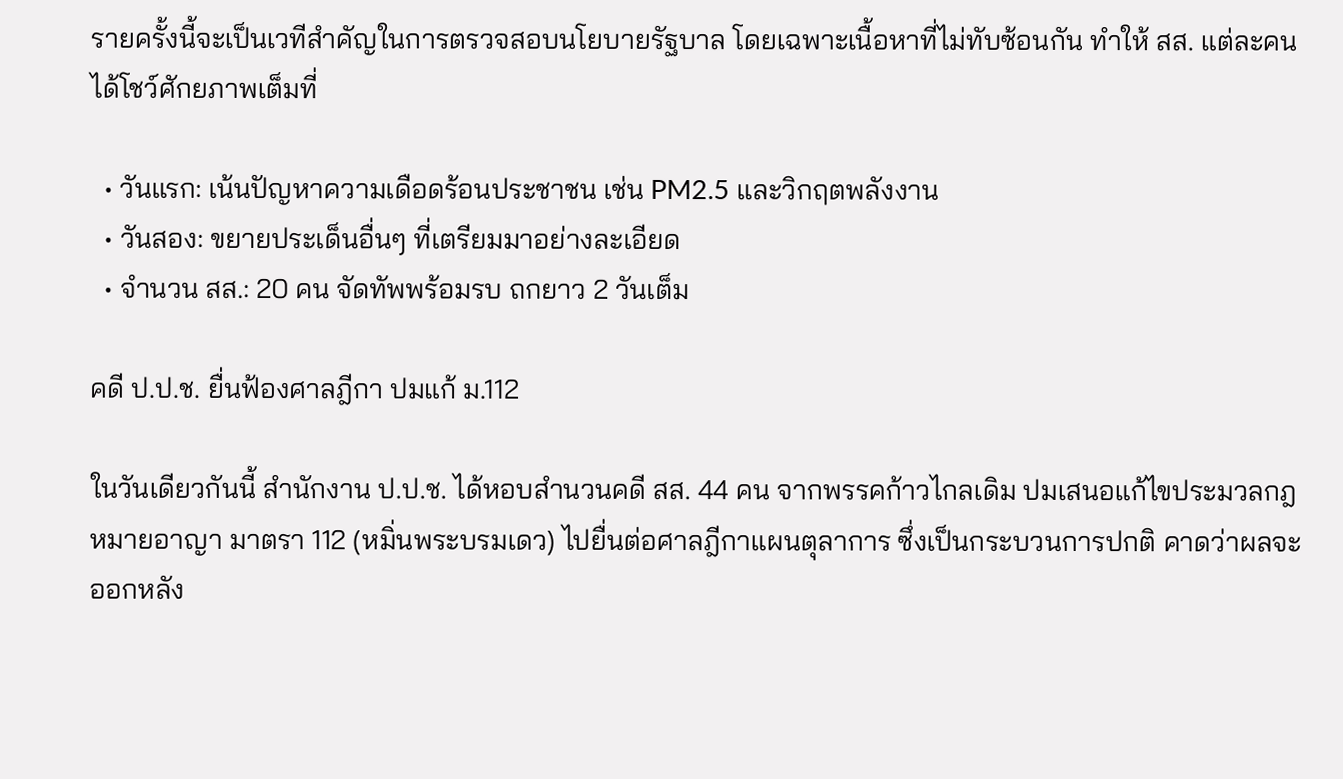รายครั้งนี้จะเป็นเวทีสำคัญในการตรวจสอบนโยบายรัฐบาล โดยเฉพาะเนื้อหาที่ไม่ทับซ้อนกัน ทำให้ สส. แต่ละคนได้โชว์ศักยภาพเต็มที่

  • วันแรก: เน้นปัญหาความเดือดร้อนประชาชน เช่น PM2.5 และวิกฤตพลังงาน
  • วันสอง: ขยายประเด็นอื่นๆ ที่เตรียมมาอย่างละเอียด
  • จำนวน สส.: 20 คน จัดทัพพร้อมรบ ถกยาว 2 วันเต็ม

คดี ป.ป.ช. ยื่นฟ้องศาลฎีกา ปมแก้ ม.112

ในวันเดียวกันนี้ สำนักงาน ป.ป.ช. ได้หอบสำนวนคดี สส. 44 คน จากพรรคก้าวไกลเดิม ปมเสนอแก้ไขประมวลกฎหมายอาญา มาตรา 112 (หมิ่นพระบรมเดว) ไปยื่นต่อศาลฎีกาแผนตุลาการ ซึ่งเป็นกระบวนการปกติ คาดว่าผลจะออกหลัง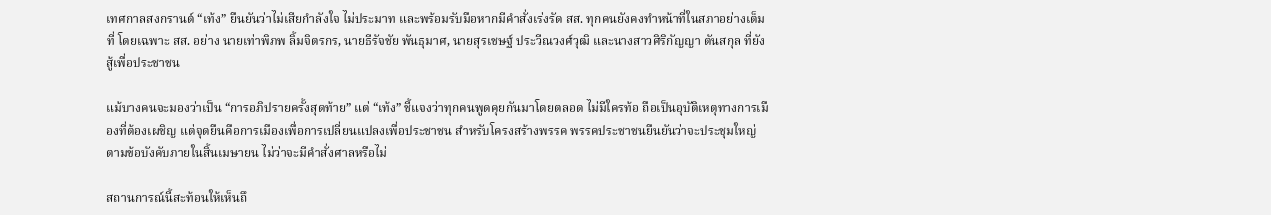เทศกาลสงกรานต์ “เท้ง” ยืนยันว่าไม่เสียกำลังใจ ไม่ประมาท และพร้อมรับมือหากมีคำสั่งเร่งรัด สส. ทุกคนยังคงทำหน้าที่ในสภาอย่างเต็มที่ โดยเฉพาะ สส. อย่าง นายเท่าพิภพ ลิ้มจิตรกร, นายธีรัจชัย พันธุมาศ, นายสุรเชษฐ์ ประวีณวงศ์วุฒิ และนางสาวศิริกัญญา ตันสกุล ที่ยังสู้เพื่อประชาชน

แม้บางคนจะมองว่าเป็น “การอภิปรายครั้งสุดท้าย” แต่ “เท้ง” ชี้แจงว่าทุกคนพูดคุยกันมาโดยตลอด ไม่มีใครท้อ ถือเป็นอุบัติเหตุทางการเมืองที่ต้องเผชิญ แต่จุดยืนคือการเมืองเพื่อการเปลี่ยนแปลงเพื่อประชาชน สำหรับโครงสร้างพรรค พรรคประชาชนยืนยันว่าจะประชุมใหญ่ตามข้อบังคับภายในสิ้นเมษายน ไม่ว่าจะมีคำสั่งศาลหรือไม่

สถานการณ์นี้สะท้อนให้เห็นถึ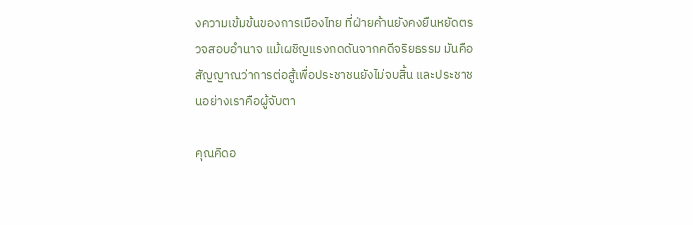งความเข้มข้นของการเมืองไทย ที่ฝ่ายค้านยังคงยืนหยัดตรวจสอบอำนาจ แม้เผชิญแรงกดดันจากคดีจริยธรรม มันคือสัญญาณว่าการต่อสู้เพื่อประชาชนยังไม่จบสิ้น และประชาชนอย่างเราคือผู้จับตา

คุณคิดอ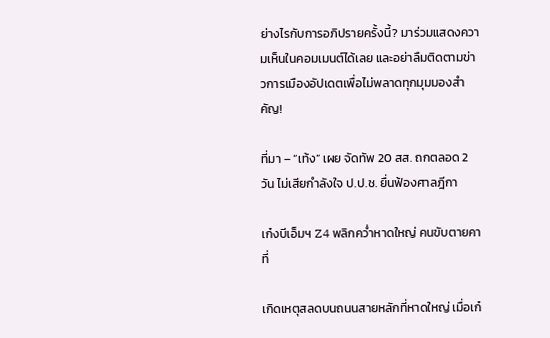ย่างไรกับการอภิปรายครั้งนี้? มาร่วมแสดงความเห็นในคอมเมนต์ได้เลย และอย่าลืมติดตามข่าวการเมืองอัปเดตเพื่อไม่พลาดทุกมุมมองสำคัญ!

ที่มา – “เท้ง” เผย จัดทัพ 20 สส. ถกตลอด 2 วัน ไม่เสียกำลังใจ ป.ป.ช. ยื่นฟ้องศาลฎีกา

เก๋งบีเอ็มฯ Z4 พลิกคว่ำหาดใหญ่ คนขับตายคาที่

เกิดเหตุสลดบนถนนสายหลักที่หาดใหญ่ เมื่อเก๋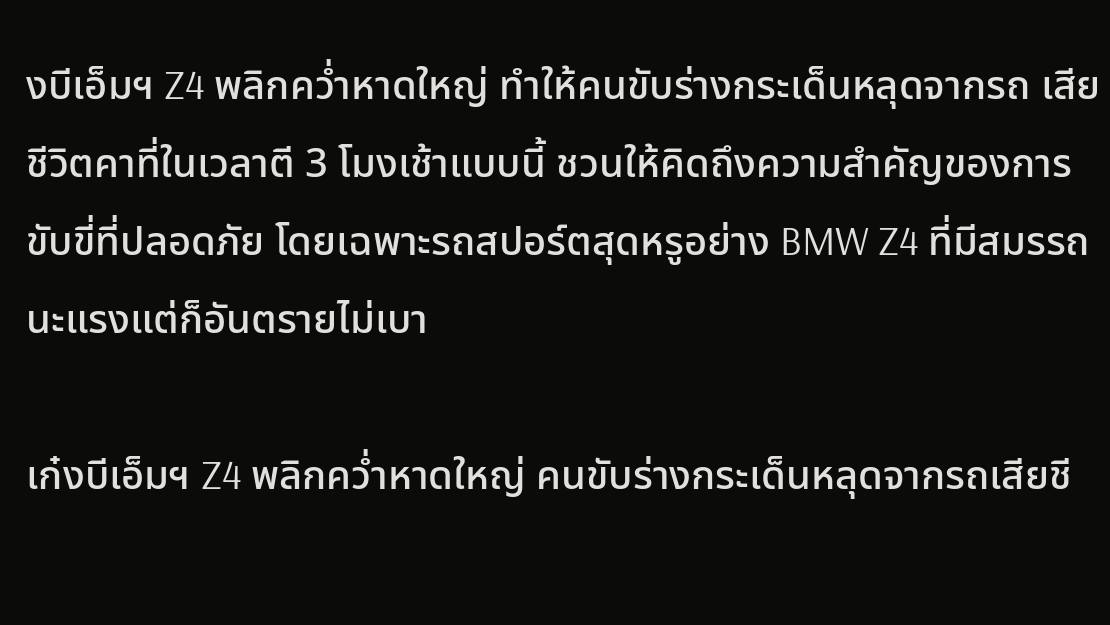งบีเอ็มฯ Z4 พลิกคว่ำหาดใหญ่ ทำให้คนขับร่างกระเด็นหลุดจากรถ เสียชีวิตคาที่ในเวลาตี 3 โมงเช้าแบบนี้ ชวนให้คิดถึงความสำคัญของการขับขี่ที่ปลอดภัย โดยเฉพาะรถสปอร์ตสุดหรูอย่าง BMW Z4 ที่มีสมรรถนะแรงแต่ก็อันตรายไม่เบา

เก๋งบีเอ็มฯ Z4 พลิกคว่ำหาดใหญ่ คนขับร่างกระเด็นหลุดจากรถเสียชี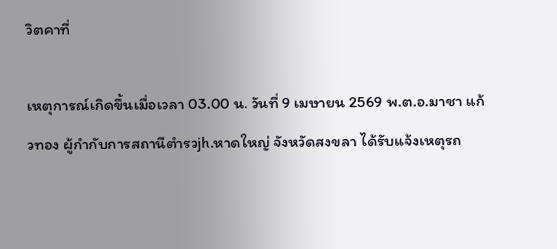วิตคาที่

เหตุการณ์เกิดขึ้นเมื่อเวลา 03.00 น. วันที่ 9 เมษายน 2569 พ.ต.อ.มาชา แก้วทอง ผู้กำกับการสถานีตำรวjh.หาดใหญ่ จังหวัดสงขลา ได้รับแจ้งเหตุรถ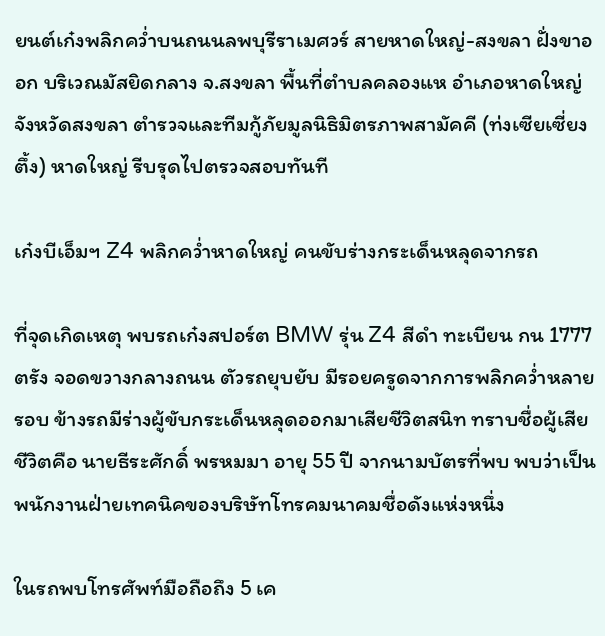ยนต์เก๋งพลิกคว่ำบนถนนลพบุรีราเมศวร์ สายหาดใหญ่-สงขลา ฝั่งขาออก บริเวณมัสยิดกลาง จ.สงขลา พื้นที่ตำบลคลองแห อำเภอหาดใหญ่ จังหวัดสงขลา ตำรวจและทีมกู้ภัยมูลนิธิมิตรภาพสามัคคี (ท่งเซียเซี่ยงตึ้ง) หาดใหญ่ รีบรุดไปตรวจสอบทันที

เก๋งบีเอ็มฯ Z4 พลิกคว่ำหาดใหญ่ คนขับร่างกระเด็นหลุดจากรถ

ที่จุดเกิดเหตุ พบรถเก๋งสปอร์ต BMW รุ่น Z4 สีดำ ทะเบียน กน 1777 ตรัง จอดขวางกลางถนน ตัวรถยุบยับ มีรอยครูดจากการพลิกคว่ำหลายรอบ ข้างรถมีร่างผู้ขับกระเด็นหลุดออกมาเสียชีวิตสนิท ทราบชื่อผู้เสียชีวิตคือ นายธีระศักดิ์ พรหมมา อายุ 55 ปี จากนามบัตรที่พบ พบว่าเป็นพนักงานฝ่ายเทคนิคของบริษัทโทรคมนาคมชื่อดังแห่งหนึ่ง

ในรถพบโทรศัพท์มือถือถึง 5 เค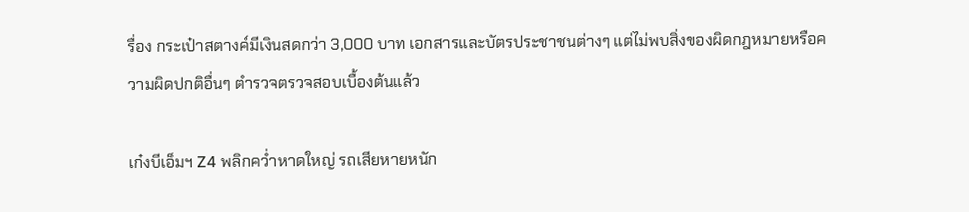รื่อง กระเป๋าสตางค์มีเงินสดกว่า 3,000 บาท เอกสารและบัตรประชาชนต่างๆ แต่ไม่พบสิ่งของผิดกฎหมายหรือความผิดปกติอื่นๆ ตำรวจตรวจสอบเบื้องต้นแล้ว

เก๋งบีเอ็มฯ Z4 พลิกคว่ำหาดใหญ่ รถเสียหายหนัก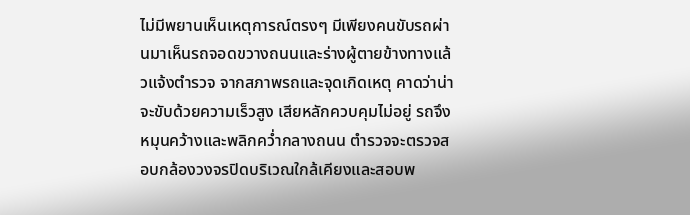ไม่มีพยานเห็นเหตุการณ์ตรงๆ มีเพียงคนขับรถผ่านมาเห็นรถจอดขวางถนนและร่างผู้ตายข้างทางแล้วแจ้งตำรวจ จากสภาพรถและจุดเกิดเหตุ คาดว่าน่าจะขับด้วยความเร็วสูง เสียหลักควบคุมไม่อยู่ รถจึงหมุนคว้างและพลิกคว่ำกลางถนน ตำรวจจะตรวจสอบกล้องวงจรปิดบริเวณใกล้เคียงและสอบพ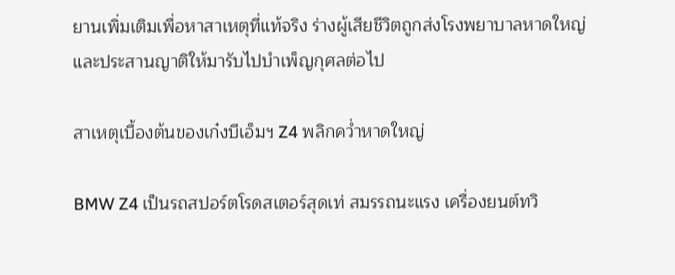ยานเพิ่มเติมเพื่อหาสาเหตุที่แท้จริง ร่างผู้เสียชีวิตถูกส่งโรงพยาบาลหาดใหญ่ และประสานญาติให้มารับไปบำเพ็ญกุศลต่อไป

สาเหตุเบื้องต้นของเก๋งบีเอ็มฯ Z4 พลิกคว่ำหาดใหญ่

BMW Z4 เป็นรถสปอร์ตโรดสเตอร์สุดเท่ สมรรถนะแรง เครื่องยนต์ทวิ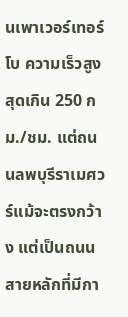นเพาเวอร์เทอร์โบ ความเร็วสูงสุดเกิน 250 กม./ชม. แต่ถนนลพบุรีราเมศวร์แม้จะตรงกว้าง แต่เป็นถนนสายหลักที่มีกา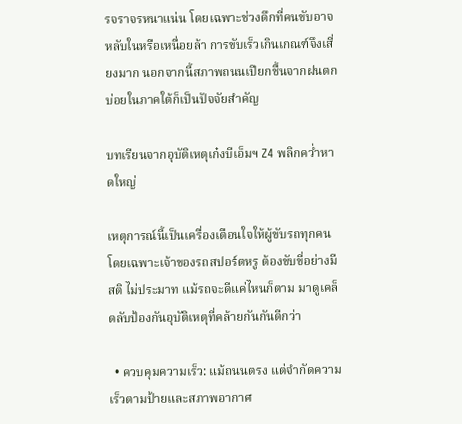รจราจรหนาแน่น โดยเฉพาะช่วงดึกที่คนขับอาจหลับในหรือเหนื่อยล้า การขับเร็วเกินเกณฑ์จึงเสี่ยงมาก นอกจากนี้สภาพถนนเปียกชื้นจากฝนตกบ่อยในภาคใต้ก็เป็นปัจจัยสำคัญ

บทเรียนจากอุบัติเหตุเก๋งบีเอ็มฯ Z4 พลิกคว่ำหาดใหญ่

เหตุการณ์นี้เป็นเครื่องเตือนใจให้ผู้ขับรถทุกคน โดยเฉพาะเจ้าของรถสปอร์ตหรู ต้องขับขี่อย่างมีสติ ไม่ประมาท แม้รถจะดีแค่ไหนก็ตาม มาดูเคล็ดลับป้องกันอุบัติเหตุที่คล้ายกันกันดีกว่า

  • ควบคุมความเร็ว: แม้ถนนตรง แต่จำกัดความเร็วตามป้ายและสภาพอากาศ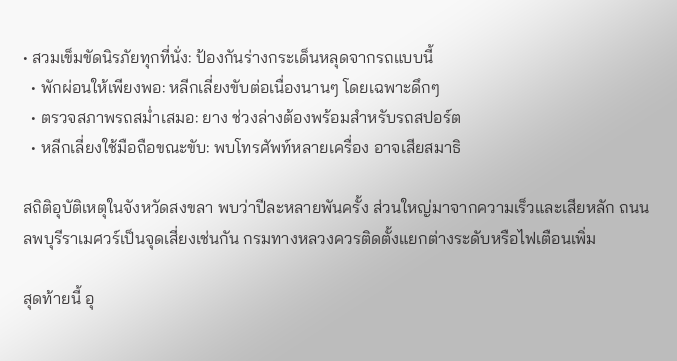• สวมเข็มขัดนิรภัยทุกที่นั่ง: ป้องกันร่างกระเด็นหลุดจากรถแบบนี้
  • พักผ่อนให้เพียงพอ: หลีกเลี่ยงขับต่อเนื่องนานๆ โดยเฉพาะดึกๆ
  • ตรวจสภาพรถสม่ำเสมอ: ยาง ช่วงล่างต้องพร้อมสำหรับรถสปอร์ต
  • หลีกเลี่ยงใช้มือถือขณะขับ: พบโทรศัพท์หลายเครื่อง อาจเสียสมาธิ

สถิติอุบัติเหตุในจังหวัดสงขลา พบว่าปีละหลายพันครั้ง ส่วนใหญ่มาจากความเร็วและเสียหลัก ถนนลพบุรีราเมศวร์เป็นจุดเสี่ยงเช่นกัน กรมทางหลวงควรติดตั้งแยกต่างระดับหรือไฟเตือนเพิ่ม

สุดท้ายนี้ อุ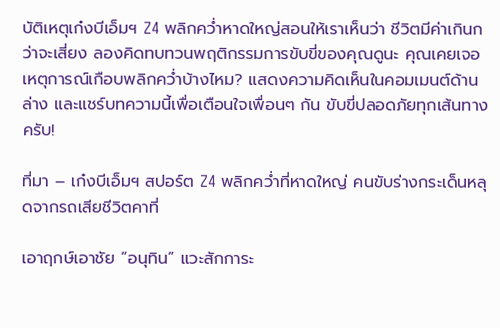บัติเหตุเก๋งบีเอ็มฯ Z4 พลิกคว่ำหาดใหญ่สอนให้เราเห็นว่า ชีวิตมีค่าเกินกว่าจะเสี่ยง ลองคิดทบทวนพฤติกรรมการขับขี่ของคุณดูนะ คุณเคยเจอเหตุการณ์เกือบพลิกคว่ำบ้างไหม? แสดงความคิดเห็นในคอมเมนต์ด้านล่าง และแชร์บทความนี้เพื่อเตือนใจเพื่อนๆ กัน ขับขี่ปลอดภัยทุกเส้นทางครับ!

ที่มา – เก๋งบีเอ็มฯ สปอร์ต Z4 พลิกคว่ำที่หาดใหญ่ คนขับร่างกระเด็นหลุดจากรถเสียชีวิตคาที่

เอาฤกษ์เอาชัย “อนุทิน” แวะสักการะ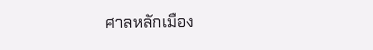ศาลหลักเมือง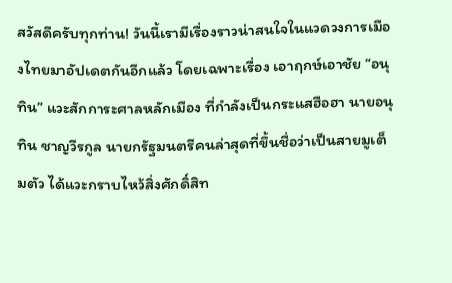สวัสดีครับทุกท่าน! วันนี้เรามีเรื่องราวน่าสนใจในแวดวงการเมืองไทยมาอัปเดตกันอีกแล้ว โดยเฉพาะเรื่อง เอาฤกษ์เอาชัย “อนุทิน” แวะสักการะศาลหลักเมือง ที่กำลังเป็นกระแสฮือฮา นายอนุทิน ชาญวีรกูล นายกรัฐมนตรีคนล่าสุดที่ขึ้นชื่อว่าเป็นสายมูเต็มตัว ได้แวะกราบไหว้สิ่งศักดิ์สิท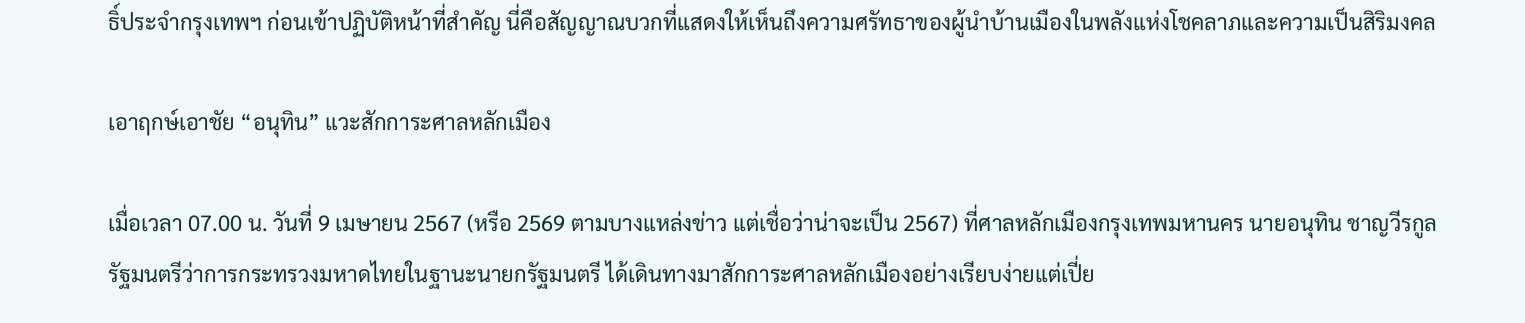ธิ์ประจำกรุงเทพฯ ก่อนเข้าปฏิบัติหน้าที่สำคัญ นี่คือสัญญาณบวกที่แสดงให้เห็นถึงความศรัทธาของผู้นำบ้านเมืองในพลังแห่งโชคลาภและความเป็นสิริมงคล

เอาฤกษ์เอาชัย “อนุทิน” แวะสักการะศาลหลักเมือง

เมื่อเวลา 07.00 น. วันที่ 9 เมษายน 2567 (หรือ 2569 ตามบางแหล่งข่าว แต่เชื่อว่าน่าจะเป็น 2567) ที่ศาลหลักเมืองกรุงเทพมหานคร นายอนุทิน ชาญวีรกูล รัฐมนตรีว่าการกระทรวงมหาดไทยในฐานะนายกรัฐมนตรี ได้เดินทางมาสักการะศาลหลักเมืองอย่างเรียบง่ายแต่เปี่ย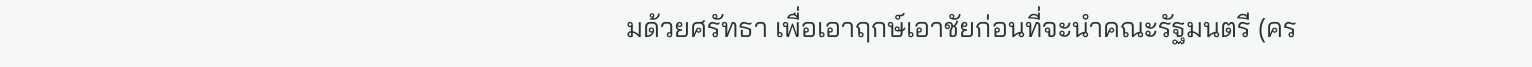มด้วยศรัทธา เพื่อเอาฤกษ์เอาชัยก่อนที่จะนำคณะรัฐมนตรี (คร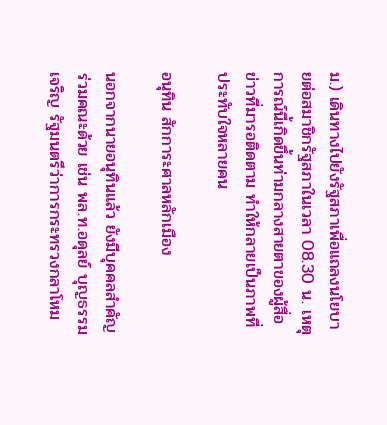ม.) เดินทางไปยังรัฐสภาเพื่อแถลงนโยบายต่อสมาชิกรัฐสภาในเวลา 08.30 น. เหตุการณ์นี้เกิดขึ้นท่ามกลางสายตาของผู้สื่อข่าวที่มารอติดตาม ทำให้กลายเป็นภาพที่ประทับใจหลายคน

อนุทิน สักการะศาลหลักเมือง

นอกจากนายอนุทินแล้ว ยังมีบุคคลสำคัญร่วมคณะด้วย เช่น พล.ท.อดุลย์ บุญธรรมเจริญ รัฐมนตรีว่าการกระทรวงกลาโหม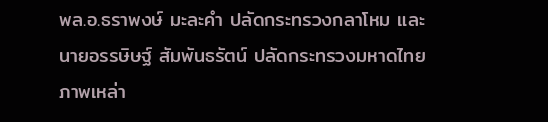พล.อ.ธราพงษ์ มะละคำ ปลัดกระทรวงกลาโหม และนายอรรษิษฐ์ สัมพันธรัตน์ ปลัดกระทรวงมหาดไทย ภาพเหล่า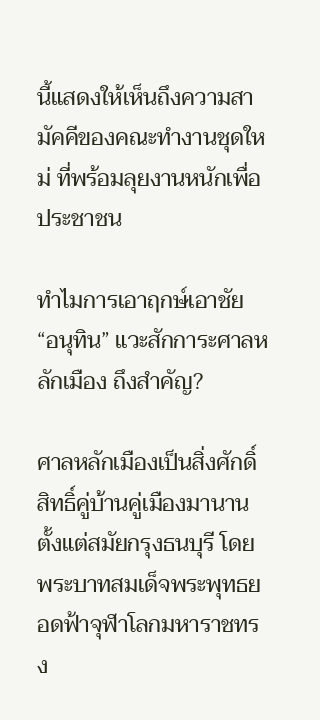นี้แสดงให้เห็นถึงความสามัคคีของคณะทำงานชุดใหม่ ที่พร้อมลุยงานหนักเพื่อประชาชน

ทำไมการเอาฤกษ์เอาชัย “อนุทิน” แวะสักการะศาลหลักเมือง ถึงสำคัญ?

ศาลหลักเมืองเป็นสิ่งศักดิ์สิทธิ์คู่บ้านคู่เมืองมานานตั้งแต่สมัยกรุงธนบุรี โดยพระบาทสมเด็จพระพุทธยอดฟ้าจุฬาโลกมหาราชทรง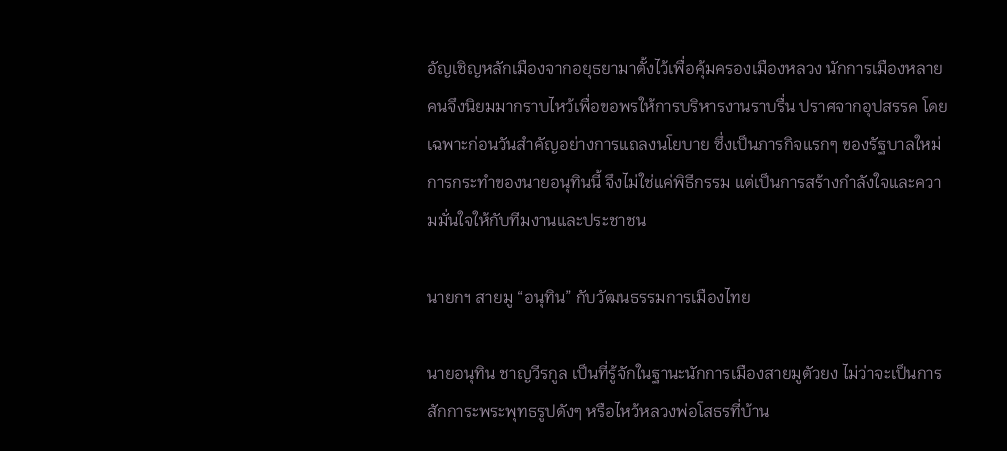อัญเชิญหลักเมืองจากอยุธยามาตั้งไว้เพื่อคุ้มครองเมืองหลวง นักการเมืองหลายคนจึงนิยมมากราบไหว้เพื่อขอพรให้การบริหารงานราบรื่น ปราศจากอุปสรรค โดยเฉพาะก่อนวันสำคัญอย่างการแถลงนโยบาย ซึ่งเป็นภารกิจแรกๆ ของรัฐบาลใหม่ การกระทำของนายอนุทินนี้ จึงไม่ใช่แค่พิธีกรรม แต่เป็นการสร้างกำลังใจและความมั่นใจให้กับทีมงานและประชาชน

นายกฯ สายมู “อนุทิน” กับวัฒนธรรมการเมืองไทย

นายอนุทิน ชาญวีรกูล เป็นที่รู้จักในฐานะนักการเมืองสายมูตัวยง ไม่ว่าจะเป็นการสักการะพระพุทธรูปดังๆ หรือไหว้หลวงพ่อโสธรที่บ้าน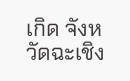เกิด จังหวัดฉะเชิง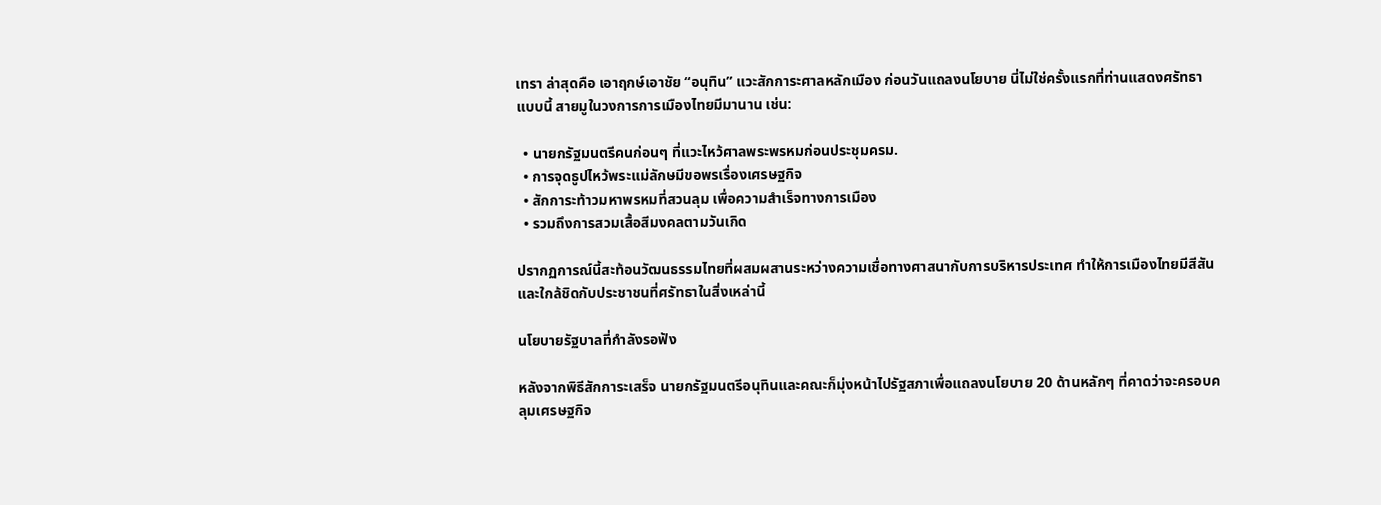เทรา ล่าสุดคือ เอาฤกษ์เอาชัย “อนุทิน” แวะสักการะศาลหลักเมือง ก่อนวันแถลงนโยบาย นี่ไม่ใช่ครั้งแรกที่ท่านแสดงศรัทธาแบบนี้ สายมูในวงการการเมืองไทยมีมานาน เช่น:

  • นายกรัฐมนตรีคนก่อนๆ ที่แวะไหว้ศาลพระพรหมก่อนประชุมครม.
  • การจุดธูปไหว้พระแม่ลักษมีขอพรเรื่องเศรษฐกิจ
  • สักการะท้าวมหาพรหมที่สวนลุม เพื่อความสำเร็จทางการเมือง
  • รวมถึงการสวมเสื้อสีมงคลตามวันเกิด

ปรากฏการณ์นี้สะท้อนวัฒนธรรมไทยที่ผสมผสานระหว่างความเชื่อทางศาสนากับการบริหารประเทศ ทำให้การเมืองไทยมีสีสันและใกล้ชิดกับประชาชนที่ศรัทธาในสิ่งเหล่านี้

นโยบายรัฐบาลที่กำลังรอฟัง

หลังจากพิธีสักการะเสร็จ นายกรัฐมนตรีอนุทินและคณะก็มุ่งหน้าไปรัฐสภาเพื่อแถลงนโยบาย 20 ด้านหลักๆ ที่คาดว่าจะครอบคลุมเศรษฐกิจ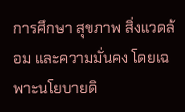การศึกษา สุขภาพ สิ่งแวดล้อม และความมั่นคง โดยเฉพาะนโยบายดิ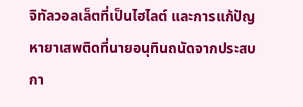จิทัลวอลเล็ตที่เป็นไฮไลต์ และการแก้ปัญหายาเสพติดที่นายอนุทินถนัดจากประสบกา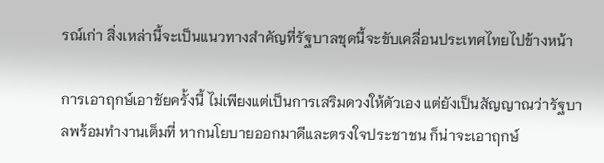รณ์เก่า สิ่งเหล่านี้จะเป็นแนวทางสำคัญที่รัฐบาลชุดนี้จะขับเคลื่อนประเทศไทยไปข้างหน้า

การเอาฤกษ์เอาชัยครั้งนี้ ไม่เพียงแต่เป็นการเสริมดวงให้ตัวเอง แต่ยังเป็นสัญญาณว่ารัฐบาลพร้อมทำงานเต็มที่ หากนโยบายออกมาดีและตรงใจประชาชน ก็น่าจะเอาฤกษ์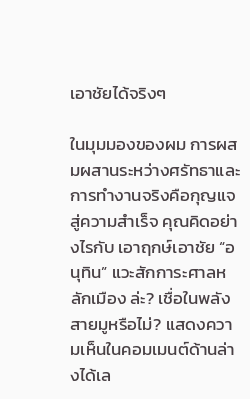เอาชัยได้จริงๆ

ในมุมมองของผม การผสมผสานระหว่างศรัทธาและการทำงานจริงคือกุญแจสู่ความสำเร็จ คุณคิดอย่างไรกับ เอาฤกษ์เอาชัย “อนุทิน” แวะสักการะศาลหลักเมือง ล่ะ? เชื่อในพลังสายมูหรือไม่? แสดงความเห็นในคอมเมนต์ด้านล่างได้เล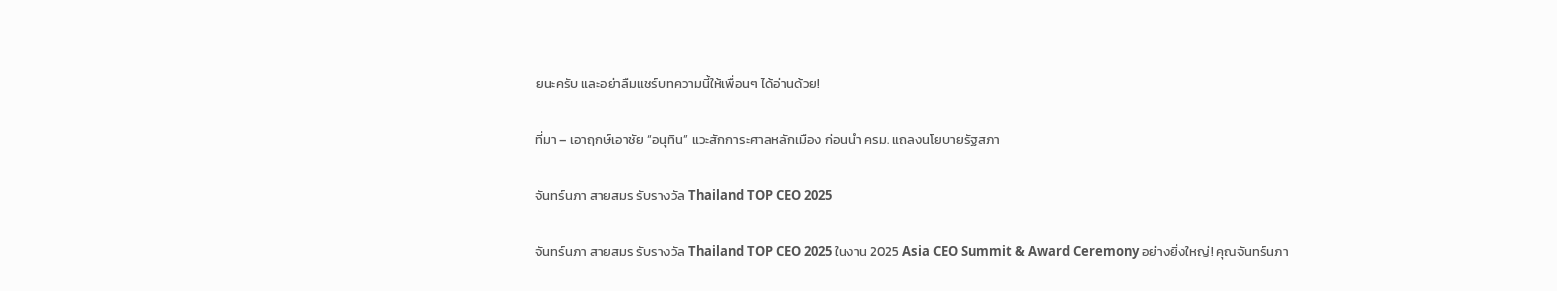ยนะครับ และอย่าลืมแชร์บทความนี้ให้เพื่อนๆ ได้อ่านด้วย!

ที่มา – เอาฤกษ์เอาชัย “อนุทิน” แวะสักการะศาลหลักเมือง ก่อนนำ ครม. แถลงนโยบายรัฐสภา

จันทร์นภา สายสมร รับรางวัล Thailand TOP CEO 2025

จันทร์นภา สายสมร รับรางวัล Thailand TOP CEO 2025 ในงาน 2025 Asia CEO Summit & Award Ceremony อย่างยิ่งใหญ่! คุณจันทร์นภา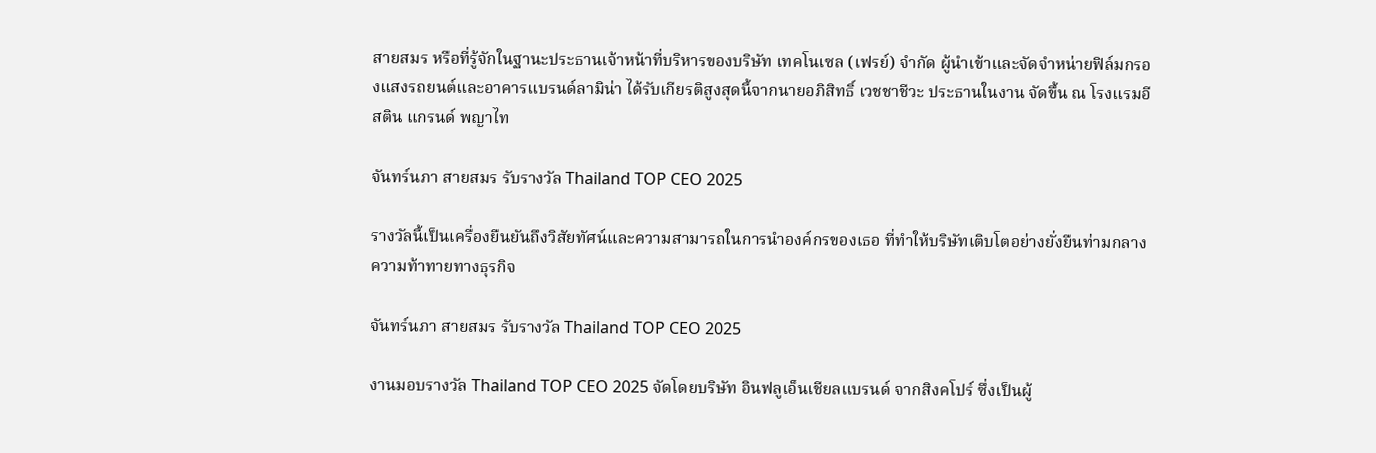สายสมร หรือที่รู้จักในฐานะประธานเจ้าหน้าที่บริหารของบริษัท เทคโนเซล (เฟรย์) จำกัด ผู้นำเข้าและจัดจำหน่ายฟิล์มกรองแสงรถยนต์และอาคารแบรนด์ลามิน่า ได้รับเกียรติสูงสุดนี้จากนายอภิสิทธิ์ เวชชาชีวะ ประธานในงาน จัดขึ้น ณ โรงแรมอีสติน แกรนด์ พญาไท

จันทร์นภา สายสมร รับรางวัล Thailand TOP CEO 2025

รางวัลนี้เป็นเครื่องยืนยันถึงวิสัยทัศน์และความสามารถในการนำองค์กรของเธอ ที่ทำให้บริษัทเติบโตอย่างยั่งยืนท่ามกลางความท้าทายทางธุรกิจ

จันทร์นภา สายสมร รับรางวัล Thailand TOP CEO 2025

งานมอบรางวัล Thailand TOP CEO 2025 จัดโดยบริษัท อินฟลูเอ็นเชียลแบรนด์ จากสิงคโปร์ ซึ่งเป็นผู้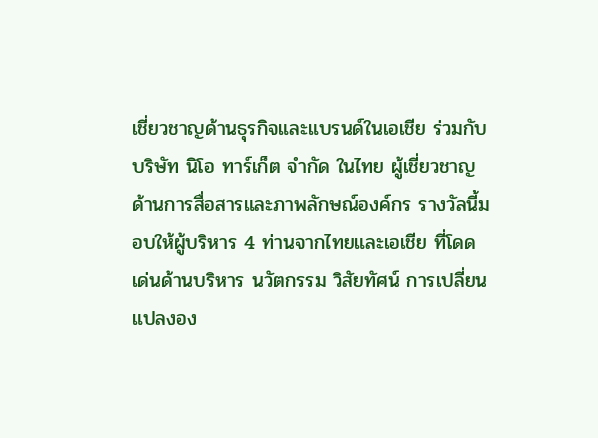เชี่ยวชาญด้านธุรกิจและแบรนด์ในเอเชีย ร่วมกับบริษัท นิโอ ทาร์เก็ต จำกัด ในไทย ผู้เชี่ยวชาญด้านการสื่อสารและภาพลักษณ์องค์กร รางวัลนี้มอบให้ผู้บริหาร 4 ท่านจากไทยและเอเชีย ที่โดดเด่นด้านบริหาร นวัตกรรม วิสัยทัศน์ การเปลี่ยนแปลงอง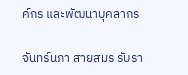ค์กร และพัฒนาบุคลากร

จันทร์นภา สายสมร รับรา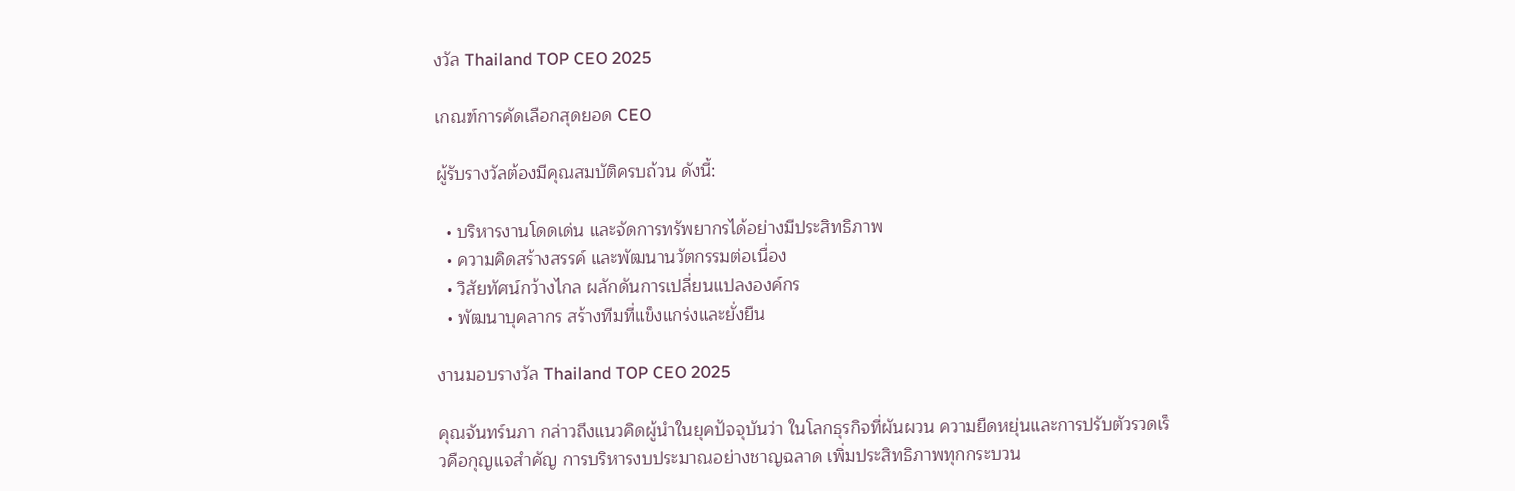งวัล Thailand TOP CEO 2025

เกณฑ์การคัดเลือกสุดยอด CEO

ผู้รับรางวัลต้องมีคุณสมบัติครบถ้วน ดังนี้:

  • บริหารงานโดดเด่น และจัดการทรัพยากรได้อย่างมีประสิทธิภาพ
  • ความคิดสร้างสรรค์ และพัฒนานวัตกรรมต่อเนื่อง
  • วิสัยทัศน์กว้างไกล ผลักดันการเปลี่ยนแปลงองค์กร
  • พัฒนาบุคลากร สร้างทีมที่แข็งแกร่งและยั่งยืน

งานมอบรางวัล Thailand TOP CEO 2025

คุณจันทร์นภา กล่าวถึงแนวคิดผู้นำในยุคปัจจุบันว่า ในโลกธุรกิจที่ผันผวน ความยืดหยุ่นและการปรับตัวรวดเร็วคือกุญแจสำคัญ การบริหารงบประมาณอย่างชาญฉลาด เพิ่มประสิทธิภาพทุกกระบวน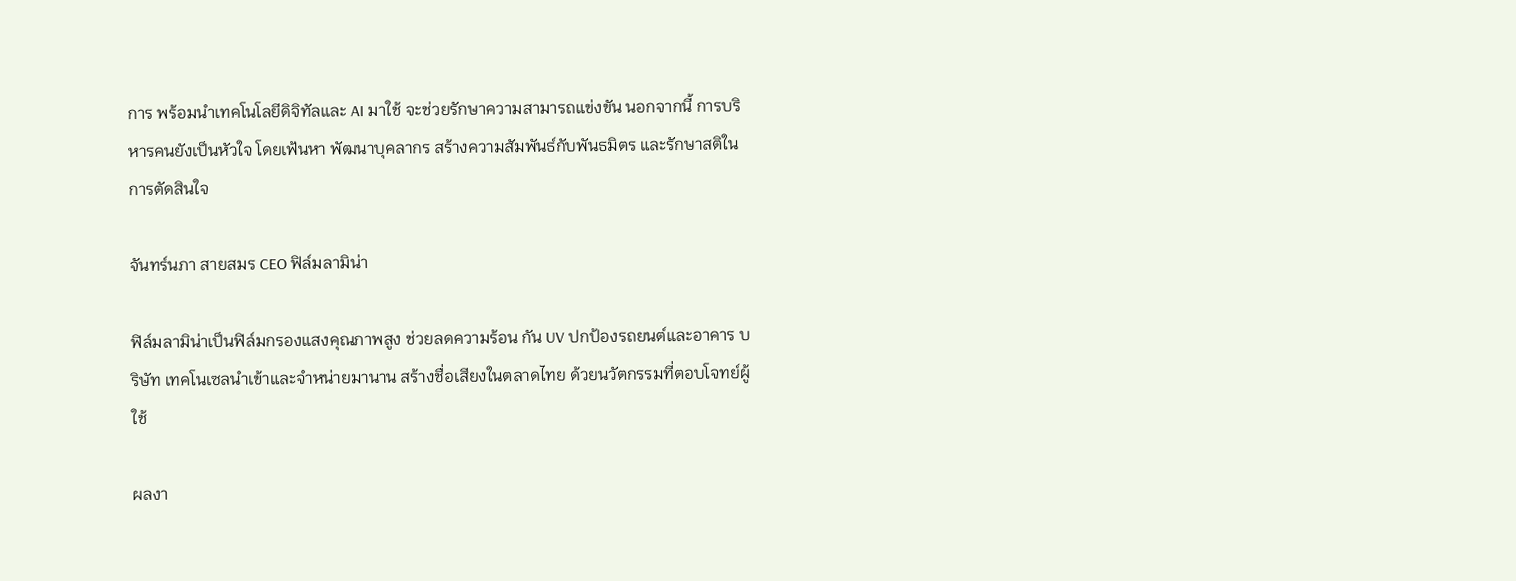การ พร้อมนำเทคโนโลยีดิจิทัลและ AI มาใช้ จะช่วยรักษาความสามารถแข่งขัน นอกจากนี้ การบริหารคนยังเป็นหัวใจ โดยเฟ้นหา พัฒนาบุคลากร สร้างความสัมพันธ์กับพันธมิตร และรักษาสติในการตัดสินใจ

จันทร์นภา สายสมร CEO ฟิล์มลามิน่า

ฟิล์มลามิน่าเป็นฟิล์มกรองแสงคุณภาพสูง ช่วยลดความร้อน กัน UV ปกป้องรถยนต์และอาคาร บริษัท เทคโนเซลนำเข้าและจำหน่ายมานาน สร้างชื่อเสียงในตลาดไทย ด้วยนวัตกรรมที่ตอบโจทย์ผู้ใช้

ผลงา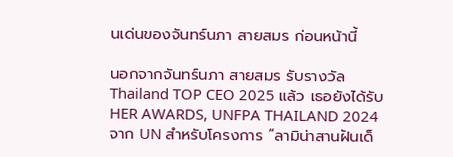นเด่นของจันทร์นภา สายสมร ก่อนหน้านี้

นอกจากจันทร์นภา สายสมร รับรางวัล Thailand TOP CEO 2025 แล้ว เธอยังได้รับ HER AWARDS, UNFPA THAILAND 2024 จาก UN สำหรับโครงการ “ลามิน่าสานฝันเด็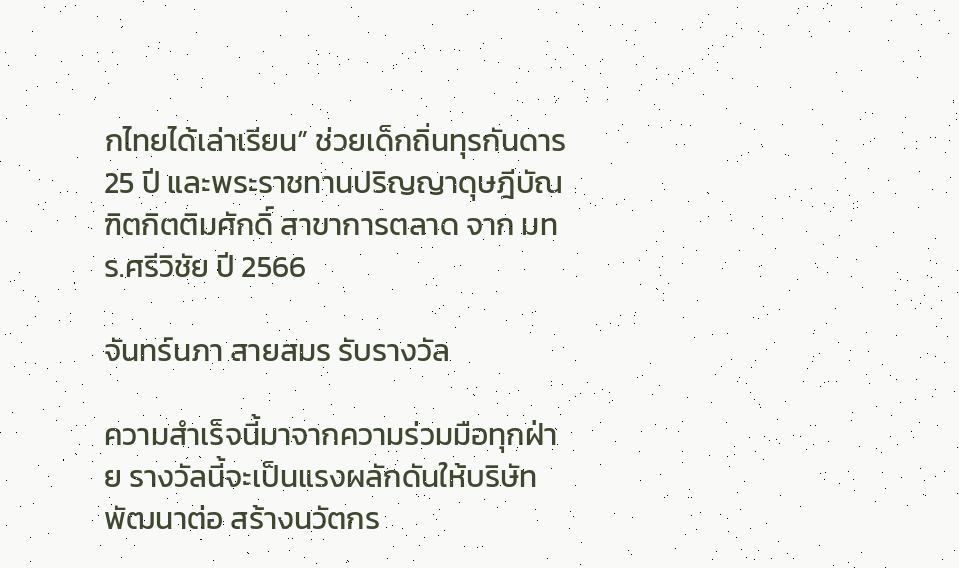กไทยได้เล่าเรียน” ช่วยเด็กถิ่นทุรกันดาร 25 ปี และพระราชทานปริญญาดุษฎีบัณฑิตกิตติมศักดิ์ สาขาการตลาด จาก มทร.ศรีวิชัย ปี 2566

จันทร์นภา สายสมร รับรางวัล

ความสำเร็จนี้มาจากความร่วมมือทุกฝ่าย รางวัลนี้จะเป็นแรงผลักดันให้บริษัทพัฒนาต่อ สร้างนวัตกร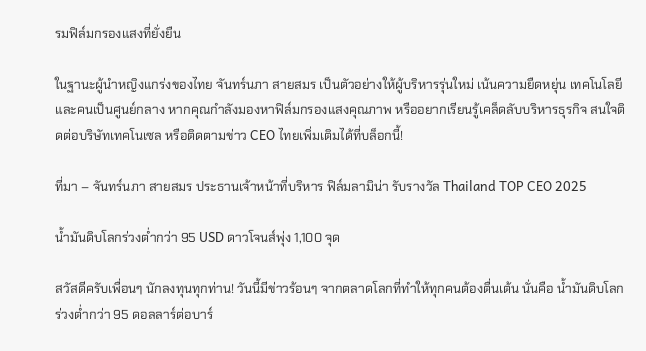รมฟิล์มกรองแสงที่ยั่งยืน

ในฐานะผู้นำหญิงแกร่งของไทย จันทร์นภา สายสมร เป็นตัวอย่างให้ผู้บริหารรุ่นใหม่ เน้นความยืดหยุ่น เทคโนโลยี และคนเป็นศูนย์กลาง หากคุณกำลังมองหาฟิล์มกรองแสงคุณภาพ หรืออยากเรียนรู้เคล็ดลับบริหารธุรกิจ สนใจติดต่อบริษัทเทคโนเซล หรือติดตามข่าว CEO ไทยเพิ่มเติมได้ที่บล็อกนี้!

ที่มา – จันทร์นภา สายสมร ประธานเจ้าหน้าที่บริหาร ฟิล์มลามิน่า รับรางวัล Thailand TOP CEO 2025

น้ำมันดิบโลกร่วงต่ำกว่า 95 USD ดาวโจนส์พุ่ง 1,100 จุด

สวัสดีครับเพื่อนๆ นักลงทุนทุกท่าน! วันนี้มีข่าวร้อนๆ จากตลาดโลกที่ทำให้ทุกคนต้องตื่นเต้น นั่นคือ น้ำมันดิบโลกร่วงต่ำกว่า 95 ดอลลาร์ต่อบาร์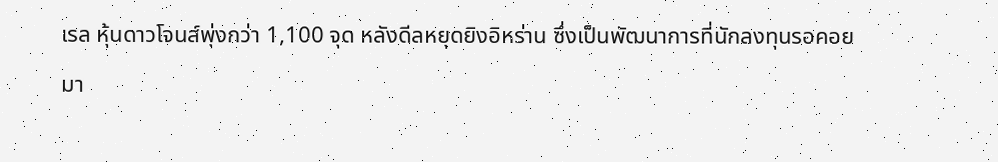เรล หุ้นดาวโจนส์พุ่งกว่า 1,100 จุด หลังดีลหยุดยิงอิหร่าน ซึ่งเป็นพัฒนาการที่นักลงทุนรอคอยมา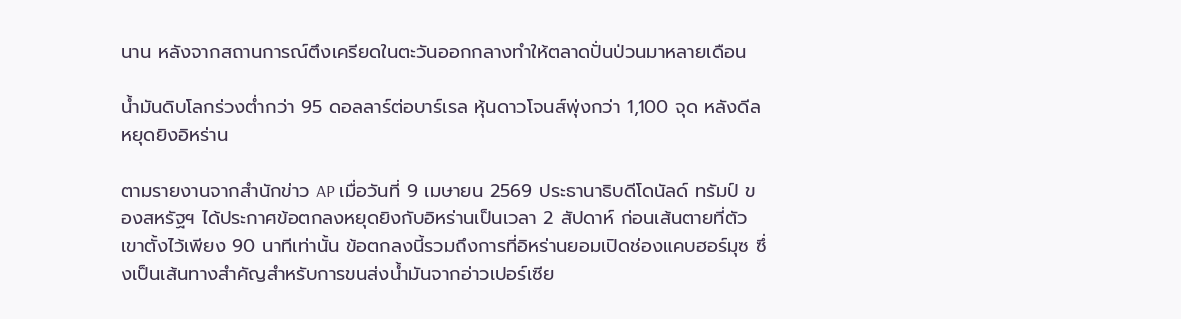นาน หลังจากสถานการณ์ตึงเครียดในตะวันออกกลางทำให้ตลาดปั่นป่วนมาหลายเดือน

น้ำมันดิบโลกร่วงต่ำกว่า 95 ดอลลาร์ต่อบาร์เรล หุ้นดาวโจนส์พุ่งกว่า 1,100 จุด หลังดีลหยุดยิงอิหร่าน

ตามรายงานจากสำนักข่าว AP เมื่อวันที่ 9 เมษายน 2569 ประธานาธิบดีโดนัลด์ ทรัมป์ ของสหรัฐฯ ได้ประกาศข้อตกลงหยุดยิงกับอิหร่านเป็นเวลา 2 สัปดาห์ ก่อนเส้นตายที่ตัวเขาตั้งไว้เพียง 90 นาทีเท่านั้น ข้อตกลงนี้รวมถึงการที่อิหร่านยอมเปิดช่องแคบฮอร์มุซ ซึ่งเป็นเส้นทางสำคัญสำหรับการขนส่งน้ำมันจากอ่าวเปอร์เซีย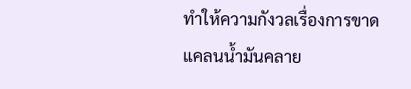ทำให้ความกังวลเรื่องการขาดแคลนน้ำมันคลาย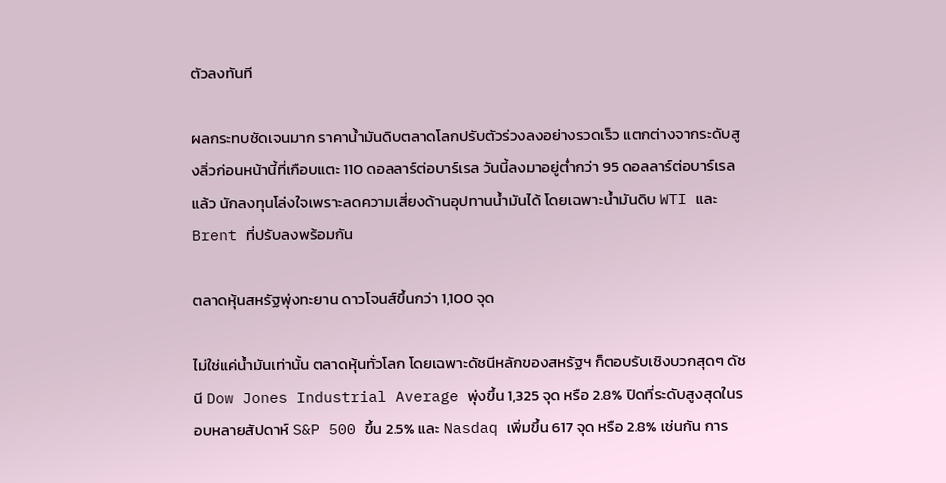ตัวลงทันที

ผลกระทบชัดเจนมาก ราคาน้ำมันดิบตลาดโลกปรับตัวร่วงลงอย่างรวดเร็ว แตกต่างจากระดับสูงลิ่วก่อนหน้านี้ที่เกือบแตะ 110 ดอลลาร์ต่อบาร์เรล วันนี้ลงมาอยู่ต่ำกว่า 95 ดอลลาร์ต่อบาร์เรลแล้ว นักลงทุนโล่งใจเพราะลดความเสี่ยงด้านอุปทานน้ำมันได้ โดยเฉพาะน้ำมันดิบ WTI และ Brent ที่ปรับลงพร้อมกัน

ตลาดหุ้นสหรัฐพุ่งทะยาน ดาวโจนส์ขึ้นกว่า 1,100 จุด

ไม่ใช่แค่น้ำมันเท่านั้น ตลาดหุ้นทั่วโลก โดยเฉพาะดัชนีหลักของสหรัฐฯ ก็ตอบรับเชิงบวกสุดๆ ดัชนี Dow Jones Industrial Average พุ่งขึ้น 1,325 จุด หรือ 2.8% ปิดที่ระดับสูงสุดในรอบหลายสัปดาห์ S&P 500 ขึ้น 2.5% และ Nasdaq เพิ่มขึ้น 617 จุด หรือ 2.8% เช่นกัน การ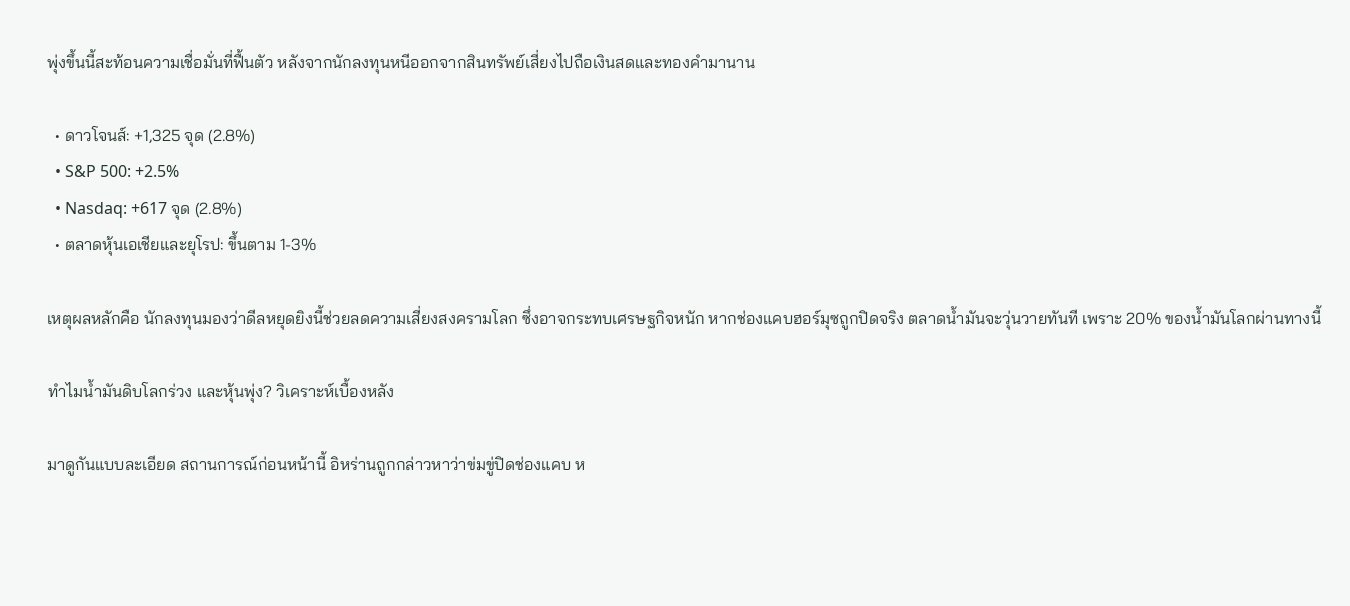พุ่งขึ้นนี้สะท้อนความเชื่อมั่นที่ฟื้นตัว หลังจากนักลงทุนหนีออกจากสินทรัพย์เสี่ยงไปถือเงินสดและทองคำมานาน

  • ดาวโจนส์: +1,325 จุด (2.8%)
  • S&P 500: +2.5%
  • Nasdaq: +617 จุด (2.8%)
  • ตลาดหุ้นเอเชียและยุโรป: ขึ้นตาม 1-3%

เหตุผลหลักคือ นักลงทุนมองว่าดีลหยุดยิงนี้ช่วยลดความเสี่ยงสงครามโลก ซึ่งอาจกระทบเศรษฐกิจหนัก หากช่องแคบฮอร์มุซถูกปิดจริง ตลาดน้ำมันจะวุ่นวายทันที เพราะ 20% ของน้ำมันโลกผ่านทางนี้

ทำไมน้ำมันดิบโลกร่วง และหุ้นพุ่ง? วิเคราะห์เบื้องหลัง

มาดูกันแบบละเอียด สถานการณ์ก่อนหน้านี้ อิหร่านถูกกล่าวหาว่าข่มขู่ปิดช่องแคบ ห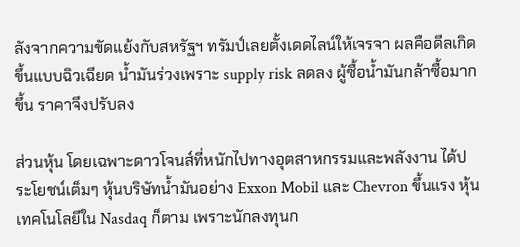ลังจากความขัดแย้งกับสหรัฐฯ ทรัมป์เลยตั้งเดดไลน์ให้เจรจา ผลคือดีลเกิดขึ้นแบบฉิวเฉียด น้ำมันร่วงเพราะ supply risk ลดลง ผู้ซื้อน้ำมันกล้าซื้อมากขึ้น ราคาจึงปรับลง

ส่วนหุ้น โดยเฉพาะดาวโจนส์ที่หนักไปทางอุตสาหกรรมและพลังงาน ได้ประโยชน์เต็มๆ หุ้นบริษัทน้ำมันอย่าง Exxon Mobil และ Chevron ขึ้นแรง หุ้นเทคโนโลยีใน Nasdaq ก็ตาม เพราะนักลงทุนก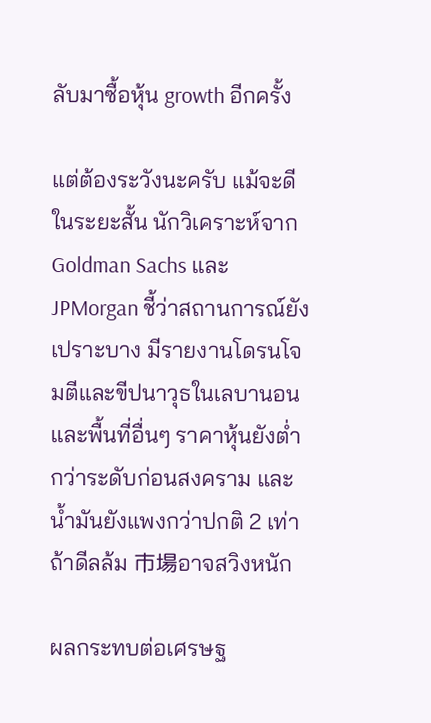ลับมาซื้อหุ้น growth อีกครั้ง

แต่ต้องระวังนะครับ แม้จะดีในระยะสั้น นักวิเคราะห์จาก Goldman Sachs และ JPMorgan ชี้ว่าสถานการณ์ยังเปราะบาง มีรายงานโดรนโจมตีและขีปนาวุธในเลบานอนและพื้นที่อื่นๆ ราคาหุ้นยังต่ำกว่าระดับก่อนสงคราม และน้ำมันยังแพงกว่าปกติ 2 เท่า ถ้าดีลล้ม 市場อาจสวิงหนัก

ผลกระทบต่อเศรษฐ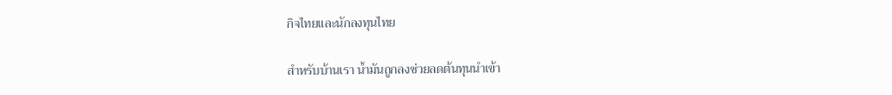กิจไทยและนักลงทุนไทย

สำหรับบ้านเรา น้ำมันถูกลงช่วยลดต้นทุนนำเข้า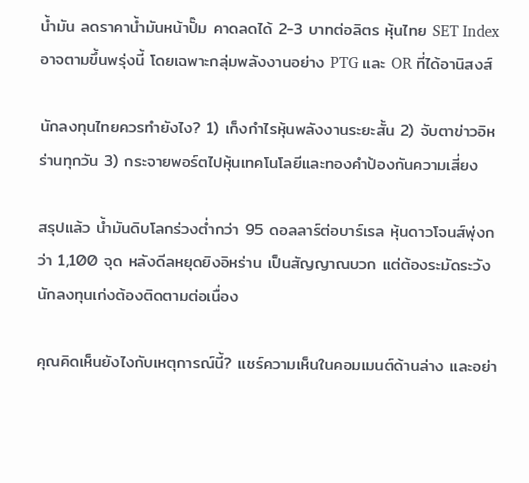น้ำมัน ลดราคาน้ำมันหน้าปั๊ม คาดลดได้ 2-3 บาทต่อลิตร หุ้นไทย SET Index อาจตามขึ้นพรุ่งนี้ โดยเฉพาะกลุ่มพลังงานอย่าง PTG และ OR ที่ได้อานิสงส์

นักลงทุนไทยควรทำยังไง? 1) เก็งกำไรหุ้นพลังงานระยะสั้น 2) จับตาข่าวอิหร่านทุกวัน 3) กระจายพอร์ตไปหุ้นเทคโนโลยีและทองคำป้องกันความเสี่ยง

สรุปแล้ว น้ำมันดิบโลกร่วงต่ำกว่า 95 ดอลลาร์ต่อบาร์เรล หุ้นดาวโจนส์พุ่งกว่า 1,100 จุด หลังดีลหยุดยิงอิหร่าน เป็นสัญญาณบวก แต่ต้องระมัดระวัง นักลงทุนเก่งต้องติดตามต่อเนื่อง

คุณคิดเห็นยังไงกับเหตุการณ์นี้? แชร์ความเห็นในคอมเมนต์ด้านล่าง และอย่า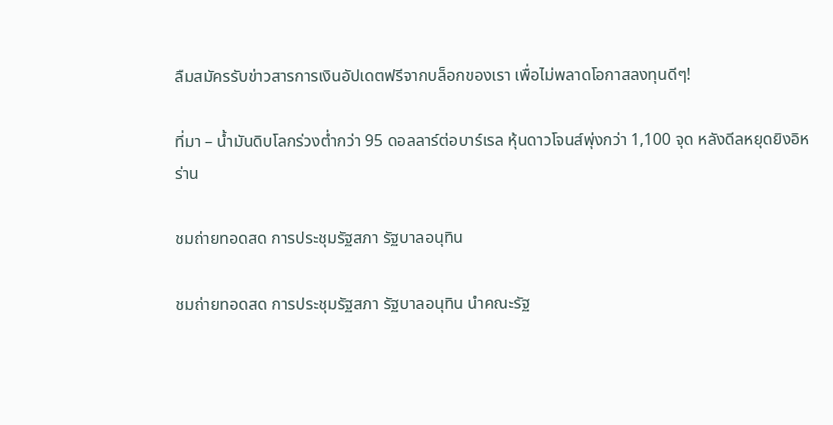ลืมสมัครรับข่าวสารการเงินอัปเดตฟรีจากบล็อกของเรา เพื่อไม่พลาดโอกาสลงทุนดีๆ!

ที่มา – น้ำมันดิบโลกร่วงต่ำกว่า 95 ดอลลาร์ต่อบาร์เรล หุ้นดาวโจนส์พุ่งกว่า 1,100 จุด หลังดีลหยุดยิงอิหร่าน

ชมถ่ายทอดสด การประชุมรัฐสภา รัฐบาลอนุทิน

ชมถ่ายทอดสด การประชุมรัฐสภา รัฐบาลอนุทิน นำคณะรัฐ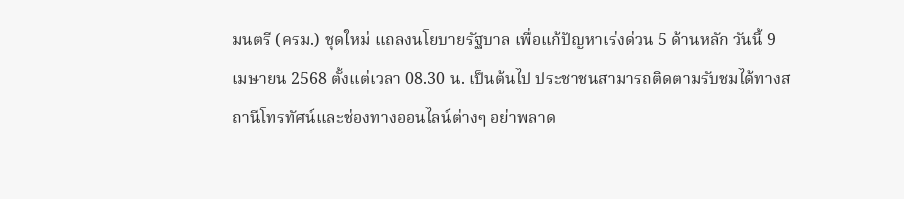มนตรี (ครม.) ชุดใหม่ แถลงนโยบายรัฐบาล เพื่อแก้ปัญหาเร่งด่วน 5 ด้านหลัก วันนี้ 9 เมษายน 2568 ตั้งแต่เวลา 08.30 น. เป็นต้นไป ประชาชนสามารถติดตามรับชมได้ทางสถานีโทรทัศน์และช่องทางออนไลน์ต่างๆ อย่าพลาด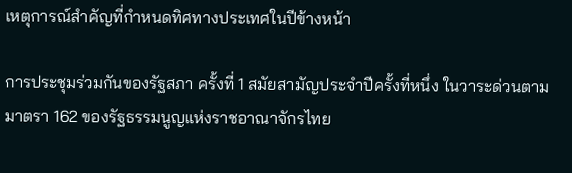เหตุการณ์สำคัญที่กำหนดทิศทางประเทศในปีข้างหน้า

การประชุมร่วมกันของรัฐสภา ครั้งที่ 1 สมัยสามัญประจำปีครั้งที่หนึ่ง ในวาระด่วนตามมาตรา 162 ของรัฐธรรมนูญแห่งราชอาณาจักรไทย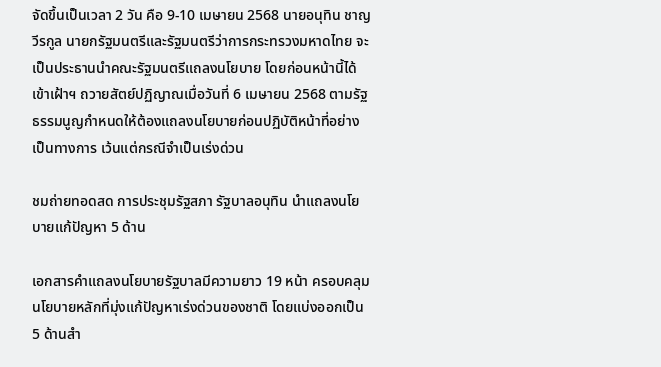จัดขึ้นเป็นเวลา 2 วัน คือ 9-10 เมษายน 2568 นายอนุทิน ชาญวีรกูล นายกรัฐมนตรีและรัฐมนตรีว่าการกระทรวงมหาดไทย จะเป็นประธานนำคณะรัฐมนตรีแถลงนโยบาย โดยก่อนหน้านี้ได้เข้าเฝ้าฯ ถวายสัตย์ปฏิญาณเมื่อวันที่ 6 เมษายน 2568 ตามรัฐธรรมนูญกำหนดให้ต้องแถลงนโยบายก่อนปฏิบัติหน้าที่อย่างเป็นทางการ เว้นแต่กรณีจำเป็นเร่งด่วน

ชมถ่ายทอดสด การประชุมรัฐสภา รัฐบาลอนุทิน นำแถลงนโยบายแก้ปัญหา 5 ด้าน

เอกสารคำแถลงนโยบายรัฐบาลมีความยาว 19 หน้า ครอบคลุมนโยบายหลักที่มุ่งแก้ปัญหาเร่งด่วนของชาติ โดยแบ่งออกเป็น 5 ด้านสำ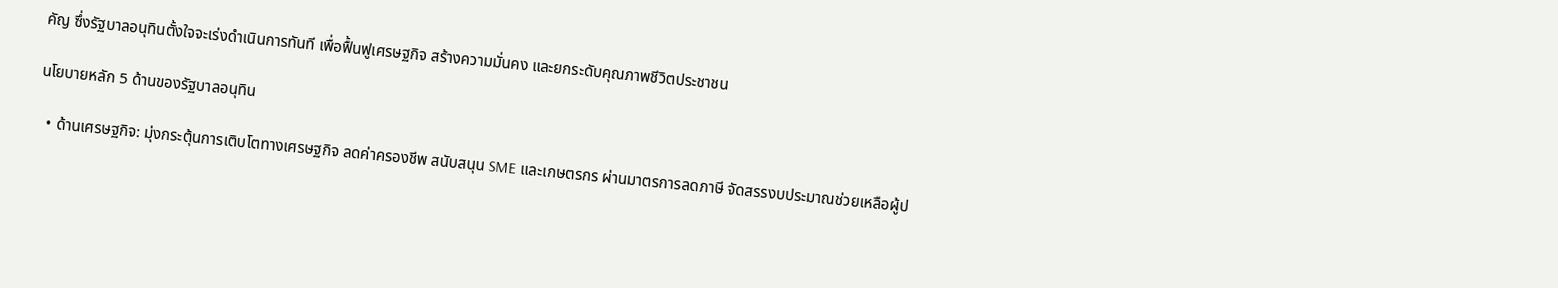คัญ ซึ่งรัฐบาลอนุทินตั้งใจจะเร่งดำเนินการทันที เพื่อฟื้นฟูเศรษฐกิจ สร้างความมั่นคง และยกระดับคุณภาพชีวิตประชาชน

นโยบายหลัก 5 ด้านของรัฐบาลอนุทิน

  • ด้านเศรษฐกิจ: มุ่งกระตุ้นการเติบโตทางเศรษฐกิจ ลดค่าครองชีพ สนับสนุน SME และเกษตรกร ผ่านมาตรการลดภาษี จัดสรรงบประมาณช่วยเหลือผู้ป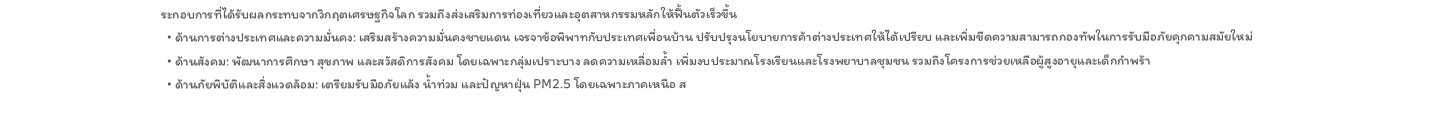ระกอบการที่ได้รับผลกระทบจากวิกฤตเศรษฐกิจโลก รวมถึงส่งเสริมการท่องเที่ยวและอุตสาหกรรมหลักให้ฟื้นตัวเร็วขึ้น
  • ด้านการต่างประเทศและความมั่นคง: เสริมสร้างความมั่นคงชายแดน เจรจาข้อพิพาทกับประเทศเพื่อนบ้าน ปรับปรุงนโยบายการค้าต่างประเทศให้ได้เปรียบ และเพิ่มขีดความสามารถกองทัพในการรับมือภัยคุกคามสมัยใหม่
  • ด้านสังคม: พัฒนาการศึกษา สุขภาพ และสวัสดิการสังคม โดยเฉพาะกลุ่มเปราะบาง ลดความเหลื่อมล้ำ เพิ่มงบประมาณโรงเรียนและโรงพยาบาลชุมชน รวมถึงโครงการช่วยเหลือผู้สูงอายุและเด็กกำพร้า
  • ด้านภัยพิบัติและสิ่งแวดล้อม: เตรียมรับมือภัยแล้ง น้ำท่วม และปัญหาฝุ่น PM2.5 โดยเฉพาะภาคเหนือ ส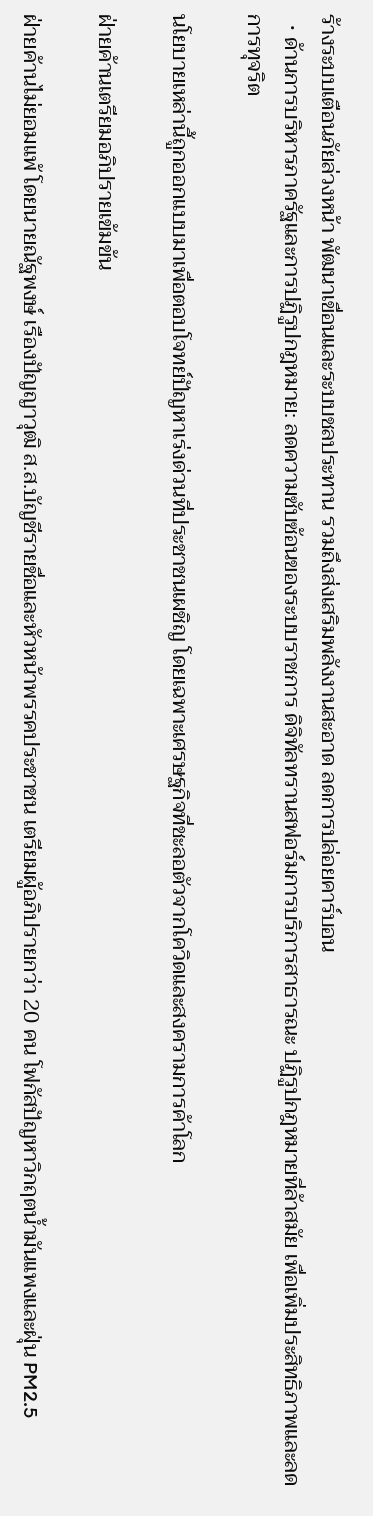ร้างระบบเตือนภัยล่วงหน้า พัฒนาเขื่อนและระบบชลประทาน รวมถึงส่งเสริมพลังงานสะอาด ลดการปล่อยคาร์บอน
  • ด้านการบริหารภาครัฐและการปฏิรูปกฎหมาย: ลดความซับซ้อนของระบบราชการ ดิจิทัลทรานสฟอร์มการบริการสาธารณะ ปฏิรูปกฎหมายที่ล้าสมัย เพื่อเพิ่มประสิทธิภาพและลดการทุจริต

นโยบายเหล่านี้ถูกออกแบบมาเพื่อตอบโจทย์ปัญหาเร่งด่วนที่ประชาชนเผชิญ โดยเฉพาะเศรษฐกิจที่ชะลอตัวจากโควิดและสงครามการค้าโลก

ฝ่ายค้านเตรียมอภิปรายเข้มข้น

ฝ่ายค้านไม่ยอมแพ้ โดยนายณัฐพงษ์ เรืองปัญญาวุฒิ ส.ส.บัญชีรายชื่อและหัวหน้าพรรคประชาชน เตรียมผู้อภิปรายกว่า 20 คน โฟกัสปัญหาวิกฤตน้ำมันแพงและฝุ่น PM2.5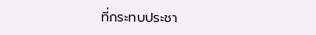ที่กระทบประชา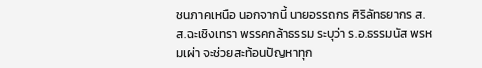ชนภาคเหนือ นอกจากนี้ นายอรรถกร ศิริลัทธยากร ส.ส.ฉะเชิงเทรา พรรคกล้าธรรม ระบุว่า ร.อ.ธรรมนัส พรหมเผ่า จะช่วยสะท้อนปัญหาทุก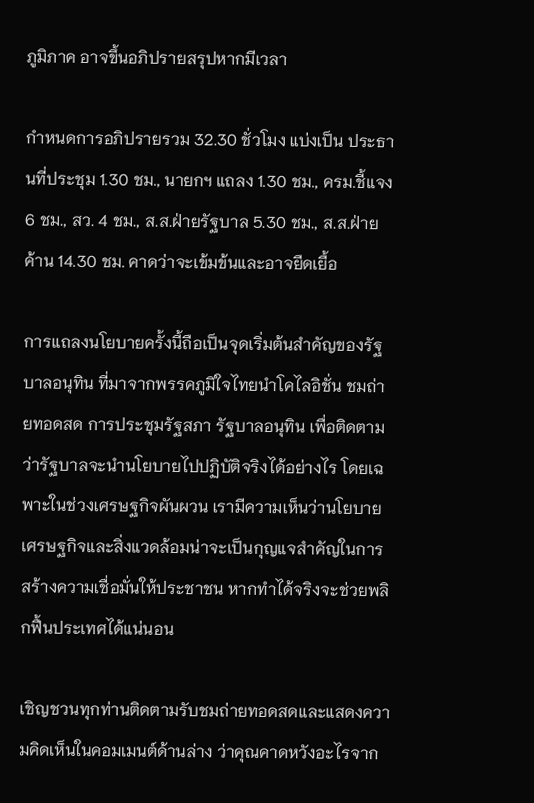ภูมิภาค อาจขึ้นอภิปรายสรุปหากมีเวลา

กำหนดการอภิปรายรวม 32.30 ชั่วโมง แบ่งเป็น ประธานที่ประชุม 1.30 ชม., นายกฯ แถลง 1.30 ชม., ครม.ชี้แจง 6 ชม., สว. 4 ชม., ส.ส.ฝ่ายรัฐบาล 5.30 ชม., ส.ส.ฝ่ายค้าน 14.30 ชม. คาดว่าจะเข้มข้นและอาจยืดเยื้อ

การแถลงนโยบายครั้งนี้ถือเป็นจุดเริ่มต้นสำคัญของรัฐบาลอนุทิน ที่มาจากพรรคภูมิใจไทยนำโคไลอิชั่น ชมถ่ายทอดสด การประชุมรัฐสภา รัฐบาลอนุทิน เพื่อติดตามว่ารัฐบาลจะนำนโยบายไปปฏิบัติจริงได้อย่างไร โดยเฉพาะในช่วงเศรษฐกิจผันผวน เรามีความเห็นว่านโยบายเศรษฐกิจและสิ่งแวดล้อมน่าจะเป็นกุญแจสำคัญในการสร้างความเชื่อมั่นให้ประชาชน หากทำได้จริงจะช่วยพลิกฟื้นประเทศได้แน่นอน

เชิญชวนทุกท่านติดตามรับชมถ่ายทอดสดและแสดงความคิดเห็นในคอมเมนต์ด้านล่าง ว่าคุณคาดหวังอะไรจาก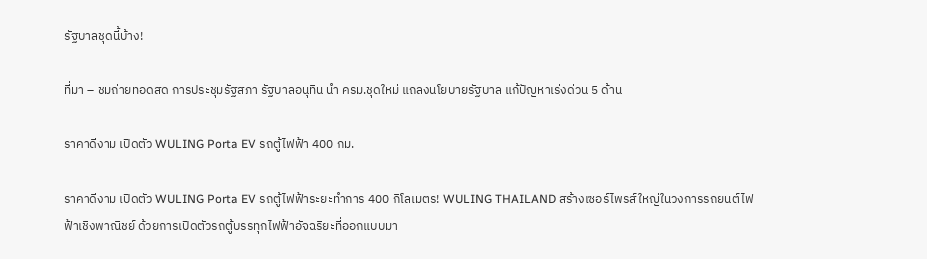รัฐบาลชุดนี้บ้าง!

ที่มา – ชมถ่ายทอดสด การประชุมรัฐสภา รัฐบาลอนุทิน นำ ครม.ชุดใหม่ แถลงนโยบายรัฐบาล แก้ปัญหาเร่งด่วน 5 ด้าน

ราคาดีงาม เปิดตัว WULING Porta EV รถตู้ไฟฟ้า 400 กม.

ราคาดีงาม เปิดตัว WULING Porta EV รถตู้ไฟฟ้าระยะทำการ 400 กิโลเมตร! WULING THAILAND สร้างเซอร์ไพรส์ใหญ่ในวงการรถยนต์ไฟฟ้าเชิงพาณิชย์ ด้วยการเปิดตัวรถตู้บรรทุกไฟฟ้าอัจฉริยะที่ออกแบบมา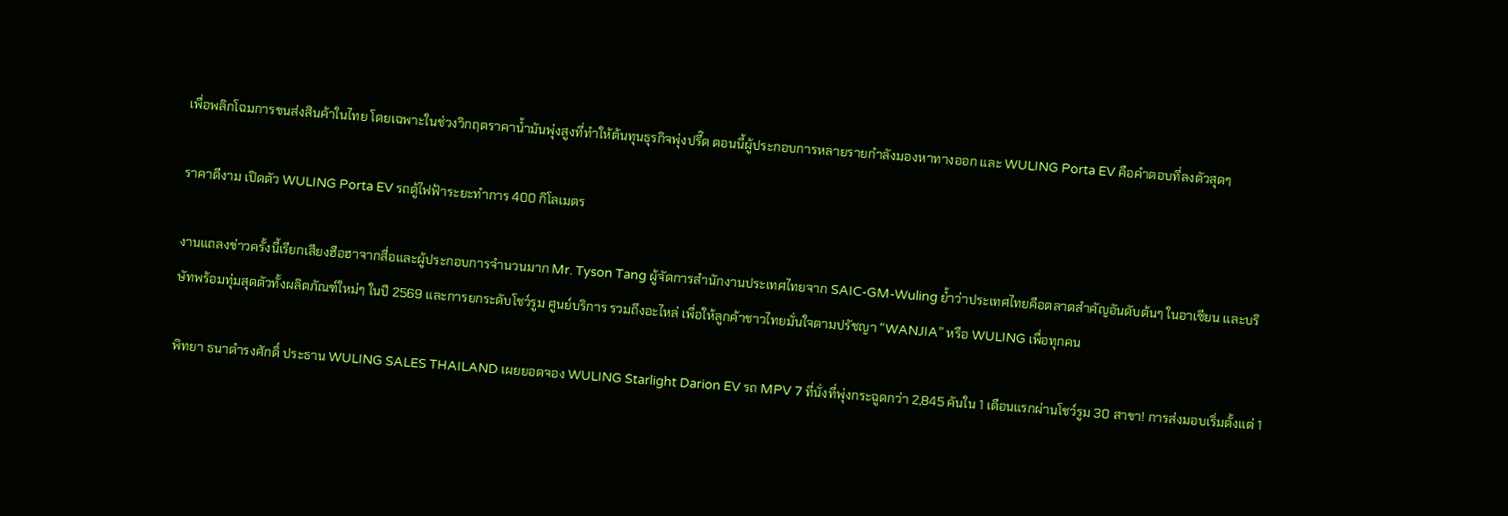เพื่อพลิกโฉมการขนส่งสินค้าในไทย โดยเฉพาะในช่วงวิกฤตราคาน้ำมันพุ่งสูงที่ทำให้ต้นทุนธุรกิจพุ่งปรี๊ด ตอนนี้ผู้ประกอบการหลายรายกำลังมองหาทางออก และ WULING Porta EV คือคำตอบที่ลงตัวสุดๆ

ราคาดีงาม เปิดตัว WULING Porta EV รถตู้ไฟฟ้าระยะทำการ 400 กิโลเมตร

งานแถลงข่าวครั้งนี้เรียกเสียงฮือฮาจากสื่อและผู้ประกอบการจำนวนมาก Mr. Tyson Tang ผู้จัดการสำนักงานประเทศไทยจาก SAIC-GM-Wuling ย้ำว่าประเทศไทยคือตลาดสำคัญอันดับต้นๆ ในอาเซียน และบริษัทพร้อมทุ่มสุดตัวทั้งผลิตภัณฑ์ใหม่ๆ ในปี 2569 และการยกระดับโชว์รูม ศูนย์บริการ รวมถึงอะไหล่ เพื่อให้ลูกค้าชาวไทยมั่นใจตามปรัชญา “WANJIA” หรือ WULING เพื่อทุกคน

พิทยา ธนาดำรงศักดิ์ ประธาน WULING SALES THAILAND เผยยอดจอง WULING Starlight Darion EV รถ MPV 7 ที่นั่งที่พุ่งกระฉูดกว่า 2,845 คันใน 1 เดือนแรกผ่านโชว์รูม 30 สาขา! การส่งมอบเริ่มตั้งแต่ 1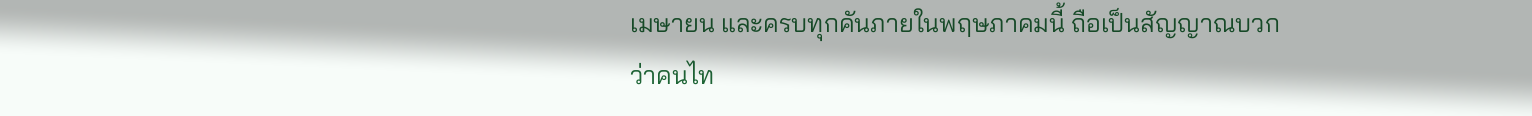เมษายน และครบทุกคันภายในพฤษภาคมนี้ ถือเป็นสัญญาณบวกว่าคนไท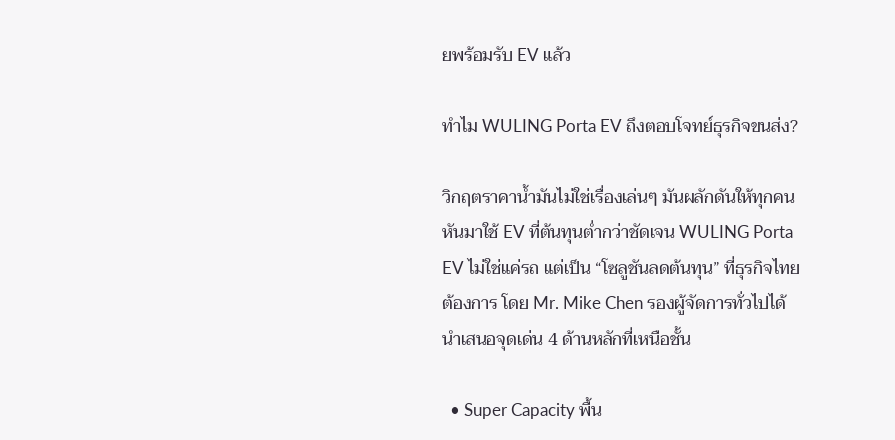ยพร้อมรับ EV แล้ว

ทำไม WULING Porta EV ถึงตอบโจทย์ธุรกิจขนส่ง?

วิกฤตราคาน้ำมันไม่ใช่เรื่องเล่นๆ มันผลักดันให้ทุกคนหันมาใช้ EV ที่ต้นทุนต่ำกว่าชัดเจน WULING Porta EV ไม่ใช่แค่รถ แต่เป็น “โซลูชันลดต้นทุน” ที่ธุรกิจไทยต้องการ โดย Mr. Mike Chen รองผู้จัดการทั่วไปได้นำเสนอจุดเด่น 4 ด้านหลักที่เหนือชั้น

  • Super Capacity พื้น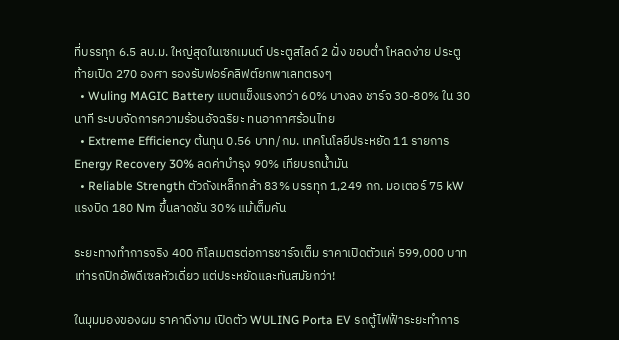ที่บรรทุก 6.5 ลบ.ม. ใหญ่สุดในเซกเมนต์ ประตูสไลด์ 2 ฝั่ง ขอบต่ำ โหลดง่าย ประตูท้ายเปิด 270 องศา รองรับฟอร์คลิฟต์ยกพาเลทตรงๆ
  • Wuling MAGIC Battery แบตแข็งแรงกว่า 60% บางลง ชาร์จ 30-80% ใน 30 นาที ระบบจัดการความร้อนอัจฉริยะ ทนอากาศร้อนไทย
  • Extreme Efficiency ต้นทุน 0.56 บาท/กม. เทคโนโลยีประหยัด 11 รายการ Energy Recovery 30% ลดค่าบำรุง 90% เทียบรถน้ำมัน
  • Reliable Strength ตัวถังเหล็กกล้า 83% บรรทุก 1,249 กก. มอเตอร์ 75 kW แรงบิด 180 Nm ขึ้นลาดชัน 30% แม้เต็มคัน

ระยะทางทำการจริง 400 กิโลเมตรต่อการชาร์จเต็ม ราคาเปิดตัวแค่ 599,000 บาท เท่ารถปิกอัพดีเซลหัวเดี่ยว แต่ประหยัดและทันสมัยกว่า!

ในมุมมองของผม ราคาดีงาม เปิดตัว WULING Porta EV รถตู้ไฟฟ้าระยะทำการ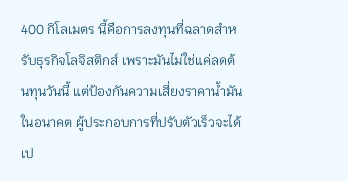400 กิโลเมตร นี้คือการลงทุนที่ฉลาดสำหรับธุรกิจโลจิสติกส์ เพราะมันไม่ใช่แค่ลดต้นทุนวันนี้ แต่ป้องกันความเสี่ยงราคาน้ำมันในอนาคต ผู้ประกอบการที่ปรับตัวเร็วจะได้เป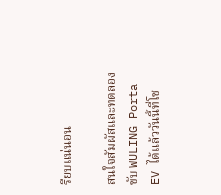รียบแน่นอน

สนใจสัมผัสและทดลองขับ WULING Porta EV ได้แล้ววันนี้ที่โช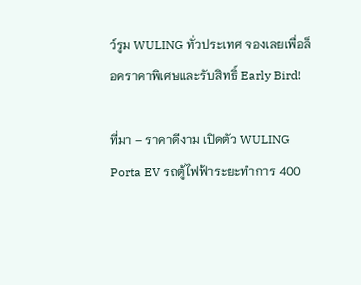ว์รูม WULING ทั่วประเทศ จองเลยเพื่อล็อคราคาพิเศษและรับสิทธิ์ Early Bird!

ที่มา – ราคาดีงาม เปิดตัว WULING Porta EV รถตู้ไฟฟ้าระยะทำการ 400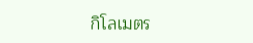กิโลเมตร